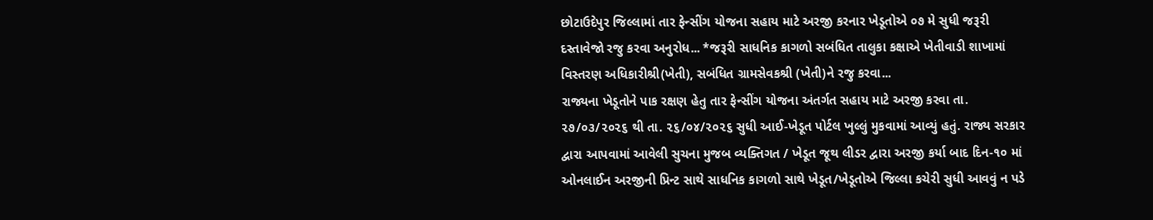છોટાઉદેપુર જિલ્લામાં તાર ફેન્સીંગ યોજના સહાય માટે અરજી કરનાર ખેડૂતોએ ૦૭ મે સુધી જરૂરી દસ્તાવેજો રજુ કરવા અનુરોધ... *જરૂરી સાધનિક કાગળો સબંધિત તાલુકા કક્ષાએ ખેતીવાડી શાખામાં વિસ્તરણ અધિકારીશ્રી(ખેતી), સબંધિત ગ્રામસેવકશ્રી (ખેતી)ને રજુ કરવા...
રાજ્યના ખેડૂતોને પાક રક્ષણ હેતુ તાર ફેન્સીંગ યોજના અંતર્ગત સહાય માટે અરજી કરવા તા. ૨૭/૦૩/૨૦૨૬ થી તા. ૨૬/૦૪/૨૦૨૬ સુધી આઈ-ખેડૂત પોર્ટલ ખુલ્લું મુકવામાં આવ્યું હતું. રાજ્ય સરકાર દ્વારા આપવામાં આવેલી સુચના મુજબ વ્યક્તિગત / ખેડૂત જૂથ લીડર દ્વારા અરજી કર્યા બાદ દિન-૧૦ માં ઓનલાઈન અરજીની પ્રિન્ટ સાથે સાધનિક કાગળો સાથે ખેડૂત/ખેડૂતોએ જિલ્લા કચેરી સુધી આવવું ન પડે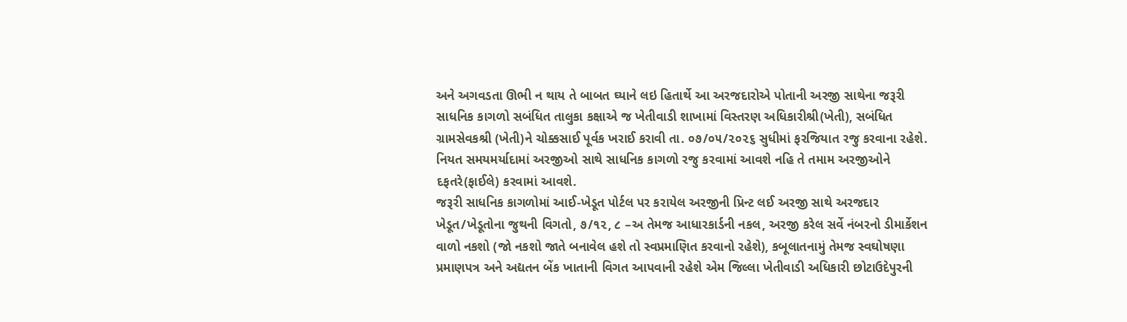અને અગવડતા ઊભી ન થાય તે બાબત ઘ્યાને લઇ હિતાર્થે આ અરજદારોએ પોતાની અરજી સાથેના જરૂરી સાધનિક કાગળો સબંધિત તાલુકા કક્ષાએ જ ખેતીવાડી શાખામાં વિસ્તરણ અધિકારીશ્રી(ખેતી), સબંધિત ગ્રામસેવકશ્રી (ખેતી)ને ચોક્કસાઈ પૂર્વક ખરાઈ કરાવી તા. ૦૭/૦૫/૨૦૨૬ સુધીમાં ફરજિયાત રજુ કરવાના રહેશે. નિયત સમયમર્યાદામાં અરજીઓ સાથે સાધનિક કાગળો રજુ કરવામાં આવશે નહિ તે તમામ અરજીઓને દફતરે(ફાઈલે) કરવામાં આવશે.
જરૂરી સાધનિક કાગળોમાં આઈ-ખેડૂત પોર્ટલ પર કરાયેલ અરજીની પ્રિન્ટ લઈ અરજી સાથે અરજદાર ખેડૂત/ખેડૂતોના જુથની વિગતો, ૭/૧૨, ૮ –અ તેમજ આધારકાર્ડની નકલ, અરજી કરેલ સર્વે નંબરનો ડીમાર્કેશન વાળો નકશો (જો નકશો જાતે બનાવેલ હશે તો સ્વપ્રમાણિત કરવાનો રહેશે), કબૂલાતનામું તેમજ સ્વઘોષણા પ્રમાણપત્ર અને અદ્યતન બેંક ખાતાની વિગત આપવાની રહેશે એમ જિલ્લા ખેતીવાડી અધિકારી છોટાઉદેપુરની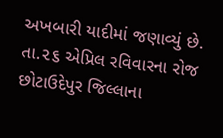અખબારી યાદીમાં જણાવ્યું છે.
તા.૨૬ એપ્રિલ રવિવારના રોજ છોટાઉદેપુર જિલ્લાના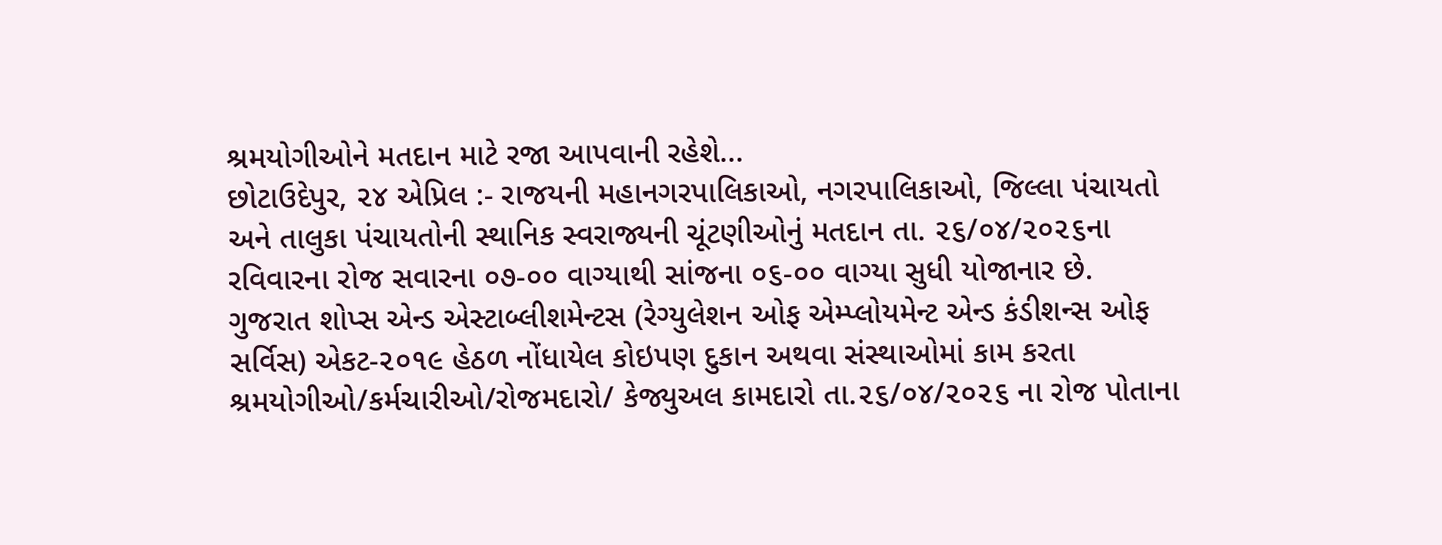શ્રમયોગીઓને મતદાન માટે રજા આપવાની રહેશે...
છોટાઉદેપુર, ૨૪ એપ્રિલ :- રાજયની મહાનગરપાલિકાઓ, નગરપાલિકાઓ, જિલ્લા પંચાયતો અને તાલુકા પંચાયતોની સ્થાનિક સ્વરાજ્યની ચૂંટણીઓનું મતદાન તા. ૨૬/૦૪/૨૦૨૬ના રવિવારના રોજ સવારના ૦૭-૦૦ વાગ્યાથી સાંજના ૦૬-૦૦ વાગ્યા સુધી યોજાનાર છે.
ગુજરાત શોપ્સ એન્ડ એસ્ટાબ્લીશમેન્ટસ (રેગ્યુલેશન ઓફ એમ્પ્લોયમેન્ટ એન્ડ કંડીશન્સ ઓફ સર્વિસ) એકટ-૨૦૧૯ હેઠળ નોંધાયેલ કોઇપણ દુકાન અથવા સંસ્થાઓમાં કામ કરતા શ્રમયોગીઓ/કર્મચારીઓ/રોજમદારો/ કેજ્યુઅલ કામદારો તા.૨૬/૦૪/૨૦૨૬ ના રોજ પોતાના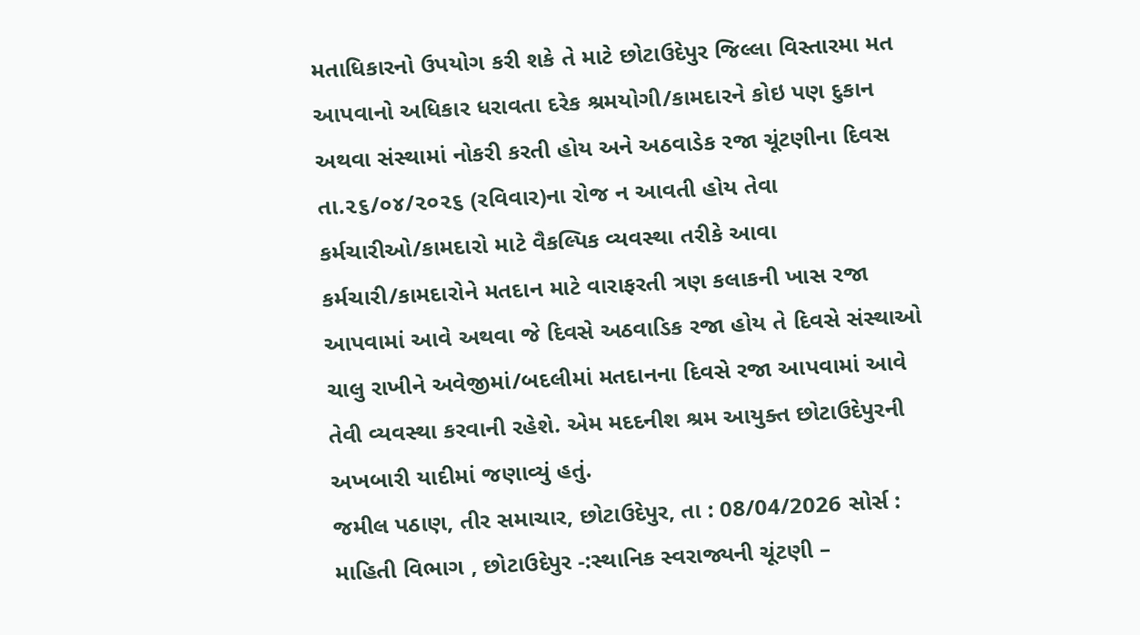મતાધિકારનો ઉપયોગ કરી શકે તે માટે છોટાઉદેપુર જિલ્લા વિસ્તારમા મત આપવાનો અધિકાર ધરાવતા દરેક શ્રમયોગી/કામદારને કોઇ પણ દુકાન અથવા સંસ્થામાં નોકરી કરતી હોય અને અઠવાડેક રજા ચૂંટણીના દિવસ તા.૨૬/૦૪/૨૦૨૬ (રવિવાર)ના રોજ ન આવતી હોય તેવા કર્મચારીઓ/કામદારો માટે વૈકલ્પિક વ્યવસ્થા તરીકે આવા કર્મચારી/કામદારોને મતદાન માટે વારાફરતી ત્રણ કલાકની ખાસ રજા આપવામાં આવે અથવા જે દિવસે અઠવાડિક રજા હોય તે દિવસે સંસ્થાઓ ચાલુ રાખીને અવેજીમાં/બદલીમાં મતદાનના દિવસે રજા આપવામાં આવે તેવી વ્યવસ્થા કરવાની રહેશે. એમ મદદનીશ શ્રમ આયુક્ત છોટાઉદેપુરની અખબારી યાદીમાં જણાવ્યું હતું.
જમીલ પઠાણ, તીર સમાચાર, છોટાઉદેપુર, તા : 08/04/2026 સોર્સ : માહિતી વિભાગ , છોટાઉદેપુર -:સ્થાનિક સ્વરાજ્યની ચૂંટણી –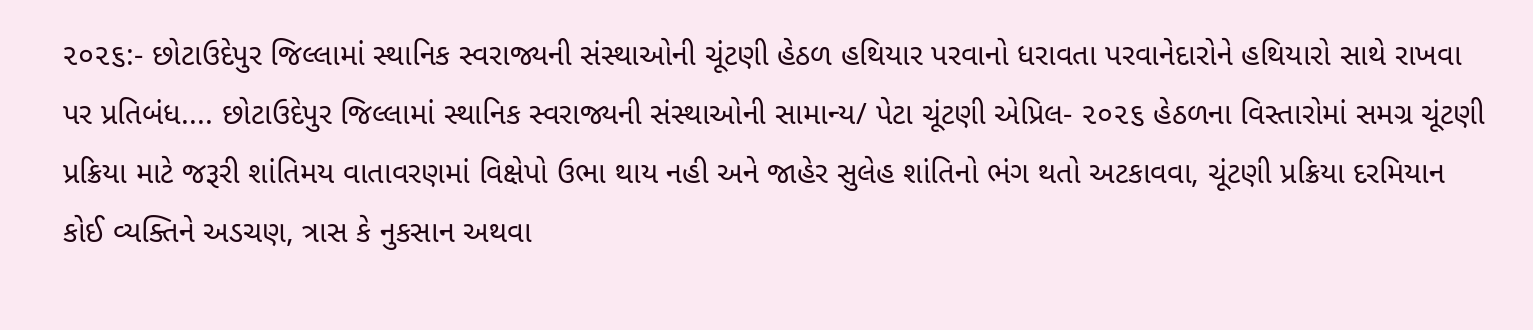૨૦૨૬:- છોટાઉદેપુર જિલ્લામાં સ્થાનિક સ્વરાજ્યની સંસ્થાઓની ચૂંટણી હેઠળ હથિયાર પરવાનો ધરાવતા પરવાનેદારોને હથિયારો સાથે રાખવા પર પ્રતિબંધ.... છોટાઉદેપુર જિલ્લામાં સ્થાનિક સ્વરાજ્યની સંસ્થાઓની સામાન્ય/ પેટા ચૂંટણી એપ્રિલ- ૨૦૨૬ હેઠળના વિસ્તારોમાં સમગ્ર ચૂંટણી પ્રક્રિયા માટે જરૂરી શાંતિમય વાતાવરણમાં વિક્ષેપો ઉભા થાય નહી અને જાહેર સુલેહ શાંતિનો ભંગ થતો અટકાવવા, ચૂંટણી પ્રક્રિયા દરમિયાન કોઈ વ્યક્તિને અડચણ, ત્રાસ કે નુકસાન અથવા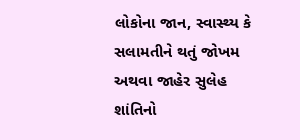લોકોના જાન, સ્વાસ્થ્ય કે સલામતીને થતું જોખમ અથવા જાહેર સુલેહ શાંતિનો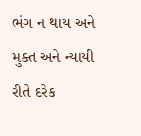ભંગ ન થાય અને મુક્ત અને ન્યાયી રીતે દરેક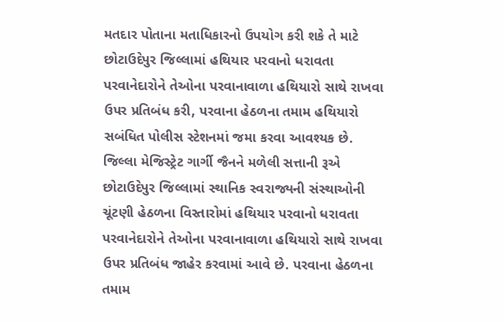મતદાર પોતાના મતાધિકારનો ઉપયોગ કરી શકે તે માટે છોટાઉદેપુર જિલ્લામાં હથિયાર પરવાનો ધરાવતા પરવાનેદારોને તેઓના પરવાનાવાળા હથિયારો સાથે રાખવા ઉપર પ્રતિબંધ કરી, પરવાના હેઠળના તમામ હથિયારો સબંધિત પોલીસ સ્ટેશનમાં જમા કરવા આવશ્યક છે.
જિલ્લા મેજિસ્ટ્રેટ ગાર્ગી જૈનને મળેલી સત્તાની રૂએ છોટાઉદેપુર જિલ્લામાં સ્થાનિક સ્વરાજ્યની સંસ્થાઓની ચૂંટણી હેઠળના વિસ્તારોમાં હથિયાર પરવાનો ધરાવતા પરવાનેદારોને તેઓના પરવાનાવાળા હથિયારો સાથે રાખવા ઉપર પ્રતિબંધ જાહેર કરવામાં આવે છે. પરવાના હેઠળના તમામ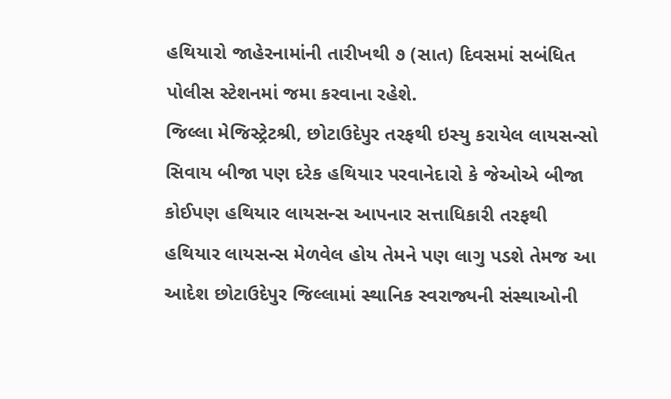હથિયારો જાહેરનામાંની તારીખથી ૭ (સાત) દિવસમાં સબંધિત પોલીસ સ્ટેશનમાં જમા કરવાના રહેશે.
જિલ્લા મેજિસ્ટ્રેટશ્રી, છોટાઉદેપુર તરફથી ઇસ્યુ કરાયેલ લાયસન્સો સિવાય બીજા પણ દરેક હથિયાર પરવાનેદારો કે જેઓએ બીજા કોઈપણ હથિયાર લાયસન્સ આપનાર સત્તાધિકારી તરફથી હથિયાર લાયસન્સ મેળવેલ હોય તેમને પણ લાગુ પડશે તેમજ આ આદેશ છોટાઉદેપુર જિલ્લામાં સ્થાનિક સ્વરાજ્યની સંસ્થાઓની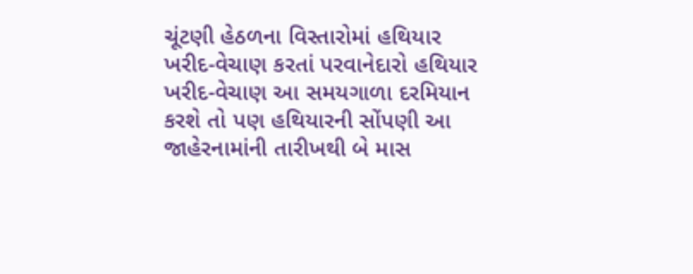ચૂંટણી હેઠળના વિસ્તારોમાં હથિયાર ખરીદ-વેચાણ કરતાં પરવાનેદારો હથિયાર ખરીદ-વેચાણ આ સમયગાળા દરમિયાન કરશે તો પણ હથિયારની સોંપણી આ જાહેરનામાંની તારીખથી બે માસ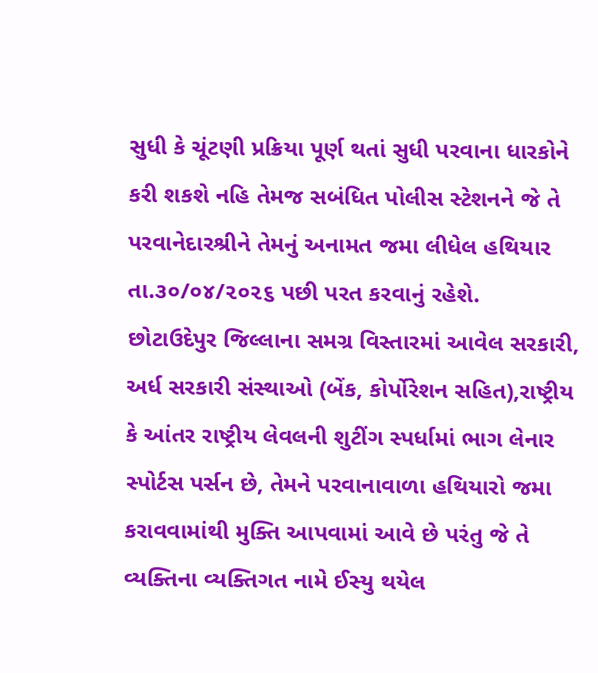સુધી કે ચૂંટણી પ્રક્રિયા પૂર્ણ થતાં સુધી પરવાના ધારકોને કરી શકશે નહિ તેમજ સબંધિત પોલીસ સ્ટેશનને જે તે પરવાનેદારશ્રીને તેમનું અનામત જમા લીધેલ હથિયાર તા.૩૦/૦૪/૨૦૨૬ પછી પરત કરવાનું રહેશે.
છોટાઉદેપુર જિલ્લાના સમગ્ર વિસ્તારમાં આવેલ સરકારી, અર્ધ સરકારી સંસ્થાઓ (બેંક, કોર્પોરેશન સહિત),રાષ્ટ્રીય કે આંતર રાષ્ટ્રીય લેવલની શુટીંગ સ્પર્ધામાં ભાગ લેનાર સ્પોર્ટસ પર્સન છે, તેમને પરવાનાવાળા હથિયારો જમા કરાવવામાંથી મુક્તિ આપવામાં આવે છે પરંતુ જે તે વ્યક્તિના વ્યક્તિગત નામે ઈસ્યુ થયેલ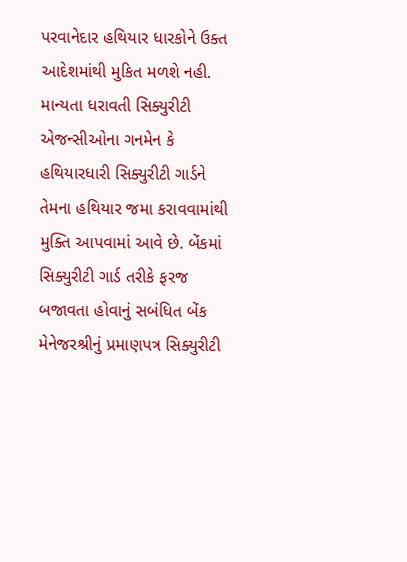પરવાનેદાર હથિયાર ધારકોને ઉક્ત આદેશમાંથી મુકિત મળશે નહી.
માન્યતા ધરાવતી સિક્યુરીટી એજન્સીઓના ગનમેન કે હથિયારધારી સિક્યુરીટી ગાર્ડને તેમના હથિયાર જમા કરાવવામાંથી મુક્તિ આપવામાં આવે છે. બેંકમાં સિક્યુરીટી ગાર્ડ તરીકે ફરજ બજાવતા હોવાનું સબંધિત બેંક મેનેજરશ્રીનું પ્રમાણપત્ર સિક્યુરીટી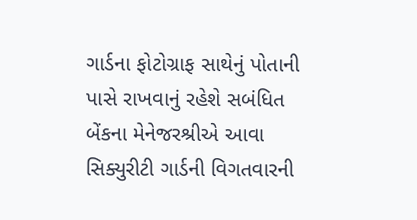ગાર્ડના ફોટોગ્રાફ સાથેનું પોતાની પાસે રાખવાનું રહેશે સબંધિત બેંકના મેનેજરશ્રીએ આવા સિક્યુરીટી ગાર્ડની વિગતવારની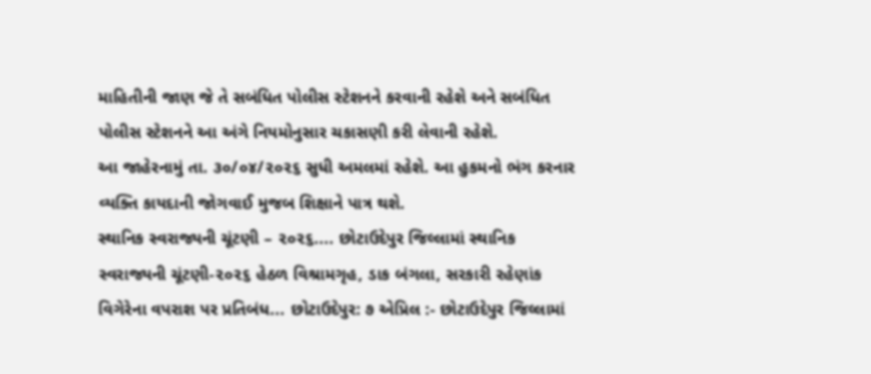માહિતીની જાણ જે તે સબંધિત પોલીસ સ્ટેશનને કરવાની રહેશે અને સબંધિત પોલીસ સ્ટેશનને આ અંગે નિયમોનુસાર ચકાસણી કરી લેવાની રહેશે.
આ જાહેરનામું તા. ૩૦/૦૪/૨૦૨૬ સુધી અમલમાં રહેશે. આ હુકમનો ભંગ કરનાર વ્યક્તિ કાયદાની જોગવાઈ મુજબ શિક્ષાને પાત્ર થશે.
સ્થાનિક સ્વરાજ્યની ચૂંટણી – ૨૦૨૬.... છોટાઉદેપુર જિલ્લામાં સ્થાનિક સ્વરાજ્યની ચૂંટણી-૨૦૨૬ હેઠળ વિશ્રામગૃહ, ડાક બંગલા, સરકારી રહેણાંક વિગેરેના વપરાશ પર પ્રતિબંધ... છોટાઉદેપુર: ૭ એપ્રિલ :- છોટાઉદેપુર જિલ્લામાં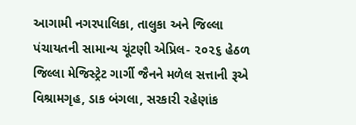આગામી નગરપાલિકા, તાલુકા અને જિલ્લા પંચાયતની સામાન્ય ચૂંટણી એપ્રિલ- ૨૦૨૬ હેઠળ જિલ્લા મેજિસ્ટ્રેટ ગાર્ગી જૈનને મળેલ સત્તાની રૂએ વિશ્રામગૃહ, ડાક બંગલા, સરકારી રહેણાંક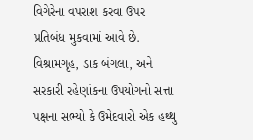વિગેરેના વપરાશ કરવા ઉપર પ્રતિબંધ મુકવામાં આવે છે.
વિશ્રામગૃહ, ડાક બંગલા, અને સરકારી રહેણાંકના ઉપયોગનો સત્તા પક્ષના સભ્યો કે ઉમેદવારો એક હથ્થુ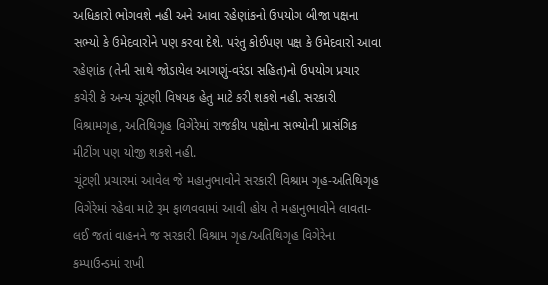અધિકારો ભોગવશે નહી અને આવા રહેણાંકનો ઉપયોગ બીજા પક્ષના સભ્યો કે ઉમેદવારોને પણ કરવા દેશે. પરંતુ કોઈપણ પક્ષ કે ઉમેદવારો આવા રહેણાંક (તેની સાથે જોડાયેલ આગણું-વરંડા સહિત)નો ઉપયોગ પ્રચાર કચેરી કે અન્ય ચૂંટણી વિષયક હેતુ માટે કરી શકશે નહી. સરકારી વિશ્રામગૃહ, અતિથિગૃહ વિગેરેમાં રાજકીય પક્ષોના સભ્યોની પ્રાસંગિક મીટીંગ પણ યોજી શકશે નહી.
ચૂંટણી પ્રચારમાં આવેલ જે મહાનુભાવોને સરકારી વિશ્રામ ગૃહ-અતિથિગૃહ વિગેરેમાં રહેવા માટે રૂમ ફાળવવામાં આવી હોય તે મહાનુભાવોને લાવતા-લઈ જતાં વાહનને જ સરકારી વિશ્રામ ગૃહ/અતિથિગૃહ વિગેરેના કમ્પાઉન્ડમાં રાખી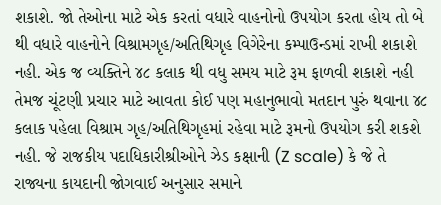શકાશે. જો તેઓના માટે એક કરતાં વધારે વાહનોનો ઉપયોગ કરતા હોય તો બે થી વધારે વાહનોને વિશ્રામગૃહ/અતિથિગૃહ વિગેરેના કમ્પાઉન્ડમાં રાખી શકાશે નહી. એક જ વ્યક્તિને ૪૮ કલાક થી વધુ સમય માટે રૂમ ફાળવી શકાશે નહી તેમજ ચૂંટણી પ્રચાર માટે આવતા કોઈ પણ મહાનુભાવો મતદાન પુરું થવાના ૪૮ કલાક પહેલા વિશ્રામ ગૃહ/અતિથિગૃહમાં રહેવા માટે રૂમનો ઉપયોગ કરી શકશે નહી. જે રાજકીય પદાધિકારીશ્રીઓને ઝેડ કક્ષાની (Z scale) કે જે તે રાજ્યના કાયદાની જોગવાઈ અનુસાર સમાને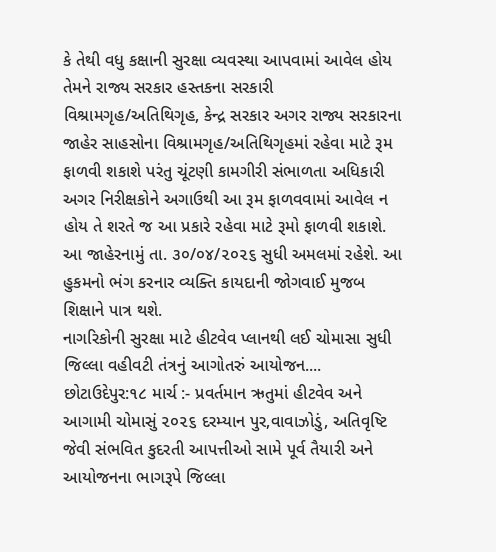કે તેથી વધુ કક્ષાની સુરક્ષા વ્યવસ્થા આપવામાં આવેલ હોય તેમને રાજ્ય સરકાર હસ્તકના સરકારી વિશ્રામગૃહ/અતિથિગૃહ, કેન્દ્ર સરકાર અગર રાજ્ય સરકારના જાહેર સાહસોના વિશ્રામગૃહ/અતિથિગૃહમાં રહેવા માટે રૂમ ફાળવી શકાશે પરંતુ ચૂંટણી કામગીરી સંભાળતા અધિકારી અગર નિરીક્ષકોને અગાઉથી આ રૂમ ફાળવવામાં આવેલ ન હોય તે શરતે જ આ પ્રકારે રહેવા માટે રૂમો ફાળવી શકાશે.
આ જાહેરનામું તા. ૩૦/૦૪/૨૦૨૬ સુધી અમલમાં રહેશે. આ હુકમનો ભંગ કરનાર વ્યક્તિ કાયદાની જોગવાઈ મુજબ શિક્ષાને પાત્ર થશે.
નાગરિકોની સુરક્ષા માટે હીટવેવ પ્લાનથી લઈ ચોમાસા સુધી જિલ્લા વહીવટી તંત્રનું આગોતરું આયોજન.... છોટાઉદેપુર:૧૮ માર્ચ :- પ્રવર્તમાન ઋતુમાં હીટવેવ અને આગામી ચોમાસું ૨૦૨૬ દરમ્યાન પુર,વાવાઝોડું, અતિવૃષ્ટિ જેવી સંભવિત કુદરતી આપત્તીઓ સામે પૂર્વ તૈયારી અને આયોજનના ભાગરૂપે જિલ્લા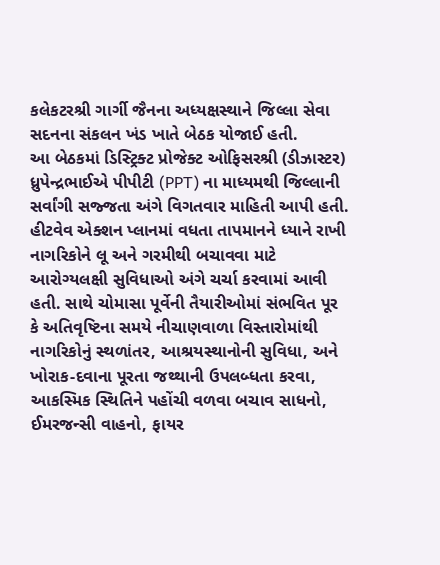કલેકટરશ્રી ગાર્ગી જૈનના અધ્યક્ષસ્થાને જિલ્લા સેવા સદનના સંકલન ખંડ ખાતે બેઠક યોજાઈ હતી.
આ બેઠકમાં ડિસ્ટ્રિક્ટ પ્રોજેક્ટ ઓફિસરશ્રી (ડીઝાસ્ટર) ધ્રુપેન્દ્રભાઈએ પીપીટી (PPT) ના માધ્યમથી જિલ્લાની સર્વાંગી સજ્જતા અંગે વિગતવાર માહિતી આપી હતી. હીટવેવ એક્શન પ્લાનમાં વધતા તાપમાનને ધ્યાને રાખી નાગરિકોને લૂ અને ગરમીથી બચાવવા માટે આરોગ્યલક્ષી સુવિધાઓ અંગે ચર્ચા કરવામાં આવી હતી. સાથે ચોમાસા પૂર્વેની તૈયારીઓમાં સંભવિત પૂર કે અતિવૃષ્ટિના સમયે નીચાણવાળા વિસ્તારોમાંથી નાગરિકોનું સ્થળાંતર, આશ્રયસ્થાનોની સુવિધા, અને ખોરાક-દવાના પૂરતા જથ્થાની ઉપલબ્ધતા કરવા, આકસ્મિક સ્થિતિને પહોંચી વળવા બચાવ સાધનો, ઈમરજન્સી વાહનો, ફાયર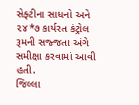સેફ્ટીના સાધનો અને ૨૪*૭ કાર્યરત કંટ્રોલ રૂમની સજ્જતા અંગે સમીક્ષા કરવામાં આવી હતી.
જિલ્લા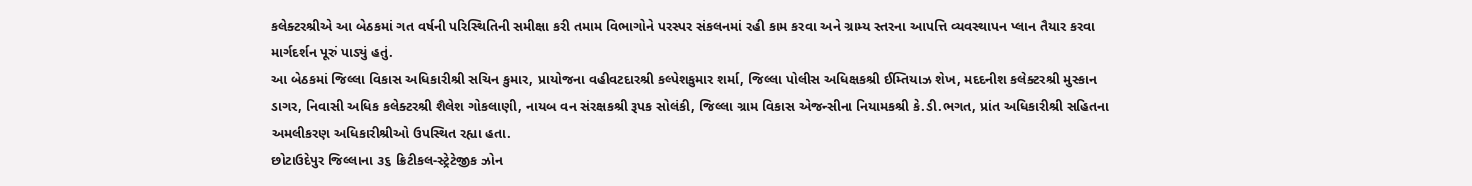કલેક્ટરશ્રીએ આ બેઠકમાં ગત વર્ષની પરિસ્થિતિની સમીક્ષા કરી તમામ વિભાગોને પરસ્પર સંકલનમાં રહી કામ કરવા અને ગ્રામ્ય સ્તરના આપત્તિ વ્યવસ્થાપન પ્લાન તૈયાર કરવા માર્ગદર્શન પૂરું પાડ્યું હતું.
આ બેઠકમાં જિલ્લા વિકાસ અધિકારીશ્રી સચિન કુમાર, પ્રાયોજના વહીવટદારશ્રી કલ્પેશકુમાર શર્મા, જિલ્લા પોલીસ અધિક્ષકશ્રી ઈમ્તિયાઝ શેખ, મદદનીશ કલેક્ટરશ્રી મુસ્કાન ડાગર, નિવાસી અધિક કલેક્ટરશ્રી શૈલેશ ગોકલાણી, નાયબ વન સંરક્ષકશ્રી રૂપક સોલંકી, જિલ્લા ગ્રામ વિકાસ એજન્સીના નિયામકશ્રી કે.ડી.ભગત, પ્રાંત અધિકારીશ્રી સહિતના અમલીકરણ અધિકારીશ્રીઓ ઉપસ્થિત રહ્યા હતા.
છોટાઉદેપુર જિલ્લાના ૩૬ ક્રિટીકલ-સ્ટ્રેટેજીક ઝોન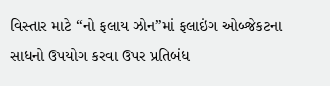વિસ્તાર માટે “નો ફલાય ઝોન”માં ફલાઇંગ ઓબ્જેકટના સાધનો ઉપયોગ કરવા ઉપર પ્રતિબંધ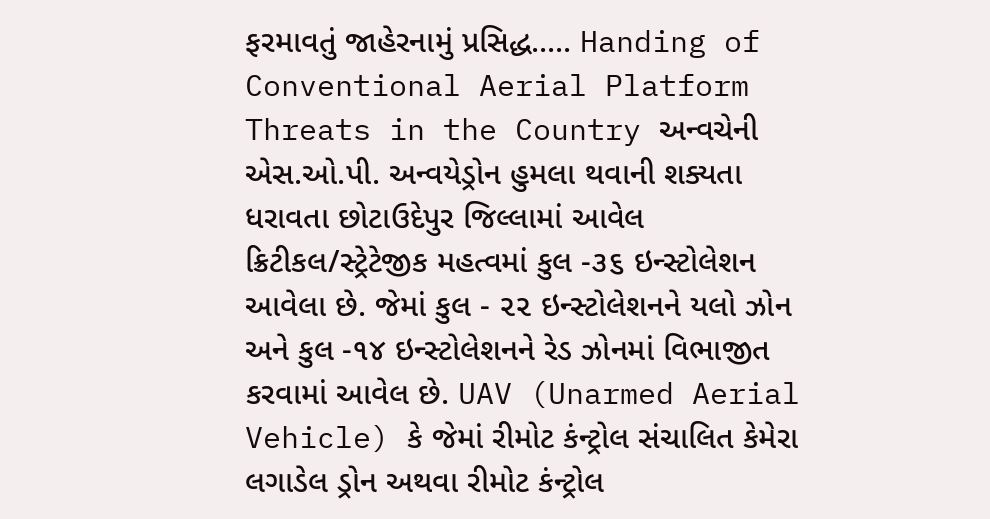ફરમાવતું જાહેરનામું પ્રસિદ્ધ..... Handing of Conventional Aerial Platform Threats in the Country અન્વચેની એસ.ઓ.પી. અન્વયેડ્રોન હુમલા થવાની શક્યતા ધરાવતા છોટાઉદેપુર જિલ્લામાં આવેલ ક્રિટીકલ/સ્ટ્રેટેજીક મહત્વમાં કુલ -૩૬ ઇન્સ્ટોલેશન આવેલા છે. જેમાં કુલ - ૨૨ ઇન્સ્ટોલેશનને યલો ઝોન અને કુલ -૧૪ ઇન્સ્ટોલેશનને રેડ ઝોનમાં વિભાજીત કરવામાં આવેલ છે. UAV (Unarmed Aerial Vehicle) કે જેમાં રીમોટ કંન્ટ્રોલ સંચાલિત કેમેરા લગાડેલ ડ્રોન અથવા રીમોટ કંન્ટ્રોલ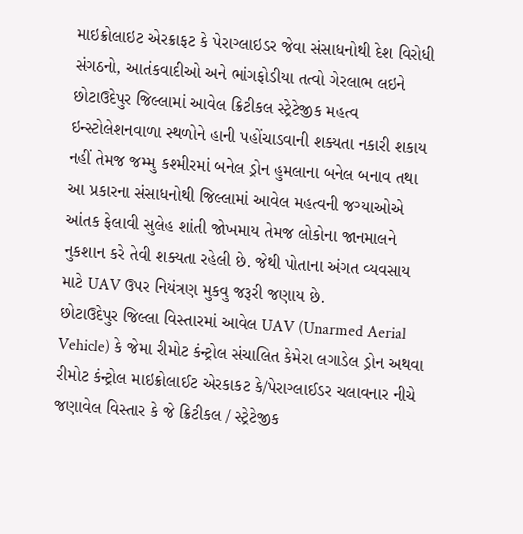માઇક્રોલાઇટ એરક્રાફટ કે પેરાગ્લાઇડર જેવા સંસાધનોથી દેશ વિરોધી સંગઠનો, આતંકવાદીઓ અને ભાંગફોડીયા તત્વો ગેરલાભ લઇને છોટાઉદેપુર જિલ્લામાં આવેલ ક્રિટીકલ સ્ટ્રેટેજીક મહત્વ ઇન્સ્ટોલેશનવાળા સ્થળોને હાની પહોંચાડવાની શક્યતા નકારી શકાય નહીં તેમજ જમ્મુ કશ્મીરમાં બનેલ ડ્રોન હુમલાના બનેલ બનાવ તથા આ પ્રકારના સંસાધનોથી જિલ્લામાં આવેલ મહત્વની જગ્યાઓએ આંતક ફેલાવી સુલેહ શાંતી જોખમાય તેમજ લોકોના જાનમાલને નુકશાન કરે તેવી શક્યતા રહેલી છે. જેથી પોતાના અંગત વ્યવસાય માટે UAV ઉપર નિયંત્રણ મુકવુ જરૂરી જણાય છે.
છોટાઉદેપુર જિલ્લા વિસ્તારમાં આવેલ UAV (Unarmed Aerial Vehicle) કે જેમા રીમોટ કંન્ટ્રોલ સંચાલિત કેમેરા લગાડેલ ડ્રોન અથવા રીમોટ કંન્ટ્રોલ માઇક્રોલાઈટ એરકાકટ કે/પેરાગ્લાઈડર ચલાવનાર નીચે જણાવેલ વિસ્તાર કે જે ક્રિટીકલ / સ્ટ્રેટેજીક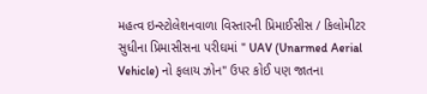મહત્વ ઇન્સ્ટોલેશનવાળા વિસ્તારની પ્રિમાઈસીસ / કિલોમીટર સુધીના પ્રિમાસીસના પરીઘમાં " UAV (Unarmed Aerial Vehicle) નો ફલાય ઝોન" ઉપર કોઈ પણ જાતના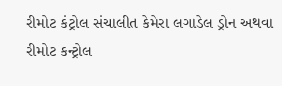રીમોટ કંટ્રોલ સંચાલીત કેમેરા લગાડેલ ડ્રોન અથવા રીમોટ કન્ટ્રોલ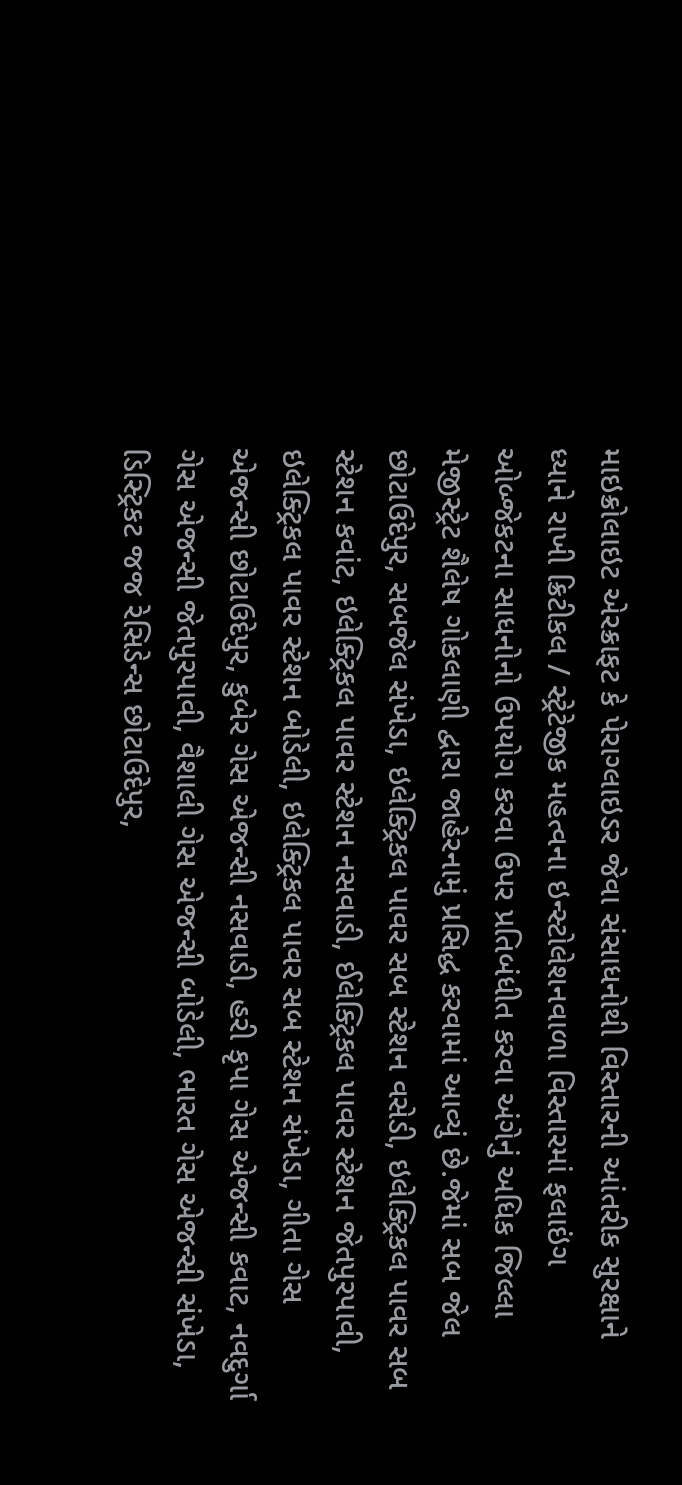માઇક્રોલાઇટ એરક્રાફટ કે પેરાગ્લાઇડર જેવા સંસાધનોથી વિસ્તારની આંતરીક સુરક્ષાને ધ્યાને રાખી ક્રિટીકલ / સ્ટ્રેટેજીક મહત્વના ઇન્સ્ટોલેશનવાળા વિસ્તારમાં ફલાઇંગ ઓબ્જેકટના સાધનોનો ઉપયોગ કરવા ઉપર પ્રતિબંધીત કરવા અંગેનું અધિક જિલ્લા મેજીસ્ટ્રેટ શૈલેષ ગોકલાણી દ્વારા જાહેરનામું પ્રસિદ્ધ કરવામાં આવ્યું છે.જેમાં સબ જેલ છોટાઉદેપુર, સબજેલ સંખેડા, ઇલેક્ટ્રિકલ પાવર સબ સ્ટેશન વસેડી, ઇલેક્ટ્રિકલ પાવર સબ સ્ટેશન કવાંટ, ઇલેક્ટ્રિકલ પાવર સ્ટેશન નસવાડી, ઈલેક્ટ્રિકલ પાવર સ્ટેશન જેતપુરપાવી, ઇલેક્ટ્રિકલ પાવર સ્ટેશન બોડેલી, ઇલેક્ટ્રિકલ પાવર સબ સ્ટેશન સંખેડા, ગીતા ગેસ એજન્સી છોટાઉદેપુર, કુબેર ગેસ એજન્સી નસવાડી, હરી કૃપા ગેસ એજન્સી કવાટ, નવદુર્ગા ગેસ એજન્સી જેતપુરપાવી, વૈશાલી ગેસ એજન્સી બોડેલી, ભારત ગેસ એજન્સી સંખેડા, ડિસ્ટ્રિકટ જજ રેસિડેન્સ છોટાઉદેપુર,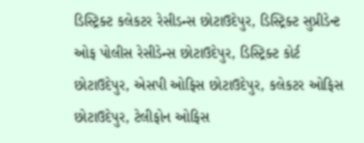ડિસ્ટ્રિક્ટ કલેકટર રેસીડન્સ છોટાઉદેપુર, ડિસ્ટ્રિક્ટ સુપ્રીડેન્ટ ઓફ પોલીસ રેસીડેન્સ છોટાઉદેપુર, ડિસ્ટ્રિક્ટ કોર્ટ છોટાઉદેપુર, એસપી ઓફિસ છોટાઉદેપુર, કલેકટર ઓફિસ છોટાઉદેપુર, ટેલીફોન ઓફિસ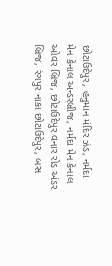છોટાઉદેપુર, હનુમાન મંદિર ઝંડ, નર્મદા મેન કેનાલ અન્ડરબ્રીજ, નર્મદા મેન કેનાલ ઓવર બ્રિજ, છોટાઉદેપુર વનાર રોડ અંડર બ્રિજ, રંગપુર નાકા છોટાઉદેપુર, બસ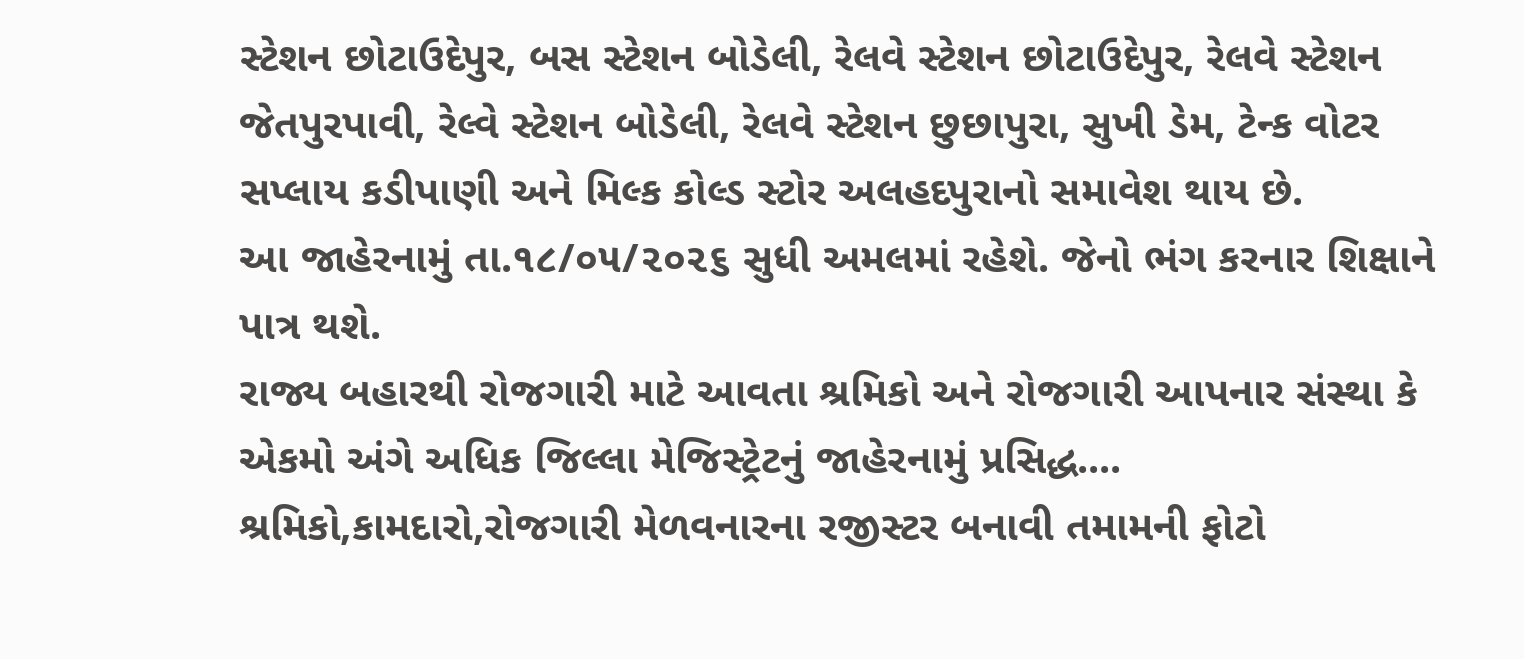સ્ટેશન છોટાઉદેપુર, બસ સ્ટેશન બોડેલી, રેલવે સ્ટેશન છોટાઉદેપુર, રેલવે સ્ટેશન જેતપુરપાવી, રેલ્વે સ્ટેશન બોડેલી, રેલવે સ્ટેશન છુછાપુરા, સુખી ડેમ, ટેન્ક વોટર સપ્લાય કડીપાણી અને મિલ્ક કોલ્ડ સ્ટોર અલહદપુરાનો સમાવેશ થાય છે.
આ જાહેરનામું તા.૧૮/૦૫/૨૦૨૬ સુધી અમલમાં રહેશે. જેનો ભંગ કરનાર શિક્ષાને પાત્ર થશે.
રાજ્ય બહારથી રોજગારી માટે આવતા શ્રમિકો અને રોજગારી આપનાર સંસ્થા કે એકમો અંગે અધિક જિલ્લા મેજિસ્ટ્રેટનું જાહેરનામું પ્રસિદ્ધ.... શ્રમિકો,કામદારો,રોજગારી મેળવનારના રજીસ્ટર બનાવી તમામની ફોટો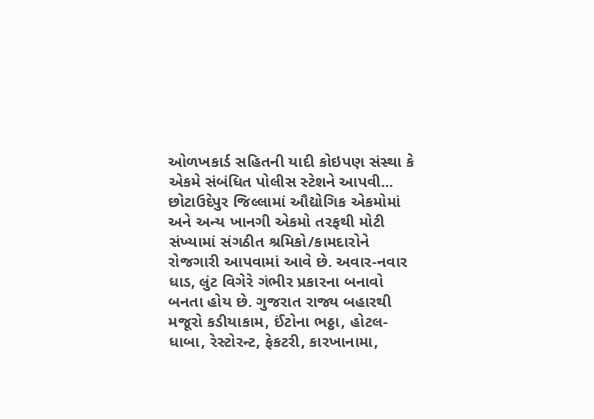ઓળખકાર્ડ સહિતની યાદી કોઇપણ સંસ્થા કે એકમે સંબંધિત પોલીસ સ્ટેશને આપવી...
છોટાઉદેપુર જિલ્લામાં ઔદ્યોગિક એકમોમાં અને અન્ય ખાનગી એકમો તરફથી મોટી સંખ્યામાં સંગઠીત શ્રમિકો/કામદારોને રોજગારી આપવામાં આવે છે. અવાર-નવાર ધાડ, લુંટ વિગેરે ગંભીર પ્રકારના બનાવો બનતા હોય છે. ગુજરાત રાજ્ય બહારથી મજૂરો કડીયાકામ, ઈંટોના ભઠ્ઠા, હોટલ-ધાબા, રેસ્ટોરન્ટ, ફેકટરી, કારખાનામા,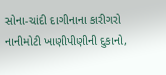સોના-ચાંદી દાગીનાના કારીગરો નાનીમોટી ખાણીપીણીની દુકાનો,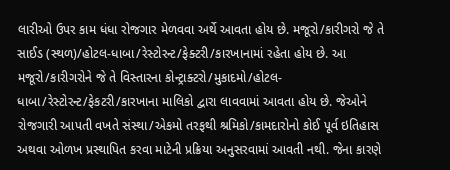લારીઓ ઉપર કામ ધંધા રોજગાર મેળવવા અર્થે આવતા હોય છે. મજૂરો/કારીગરો જે તે સાઈડ (સ્થળ)/હોટલ-ધાબા/રેસ્ટોરન્ટ/ફેક્ટરી/કારખાનામાં રહેતા હોય છે. આ મજૂરો/કારીગરોને જે તે વિસ્તારના કોન્ટ્રાક્ટરો/મુકાદમો/હોટલ-ધાબા/રેસ્ટોરન્ટ/ફેકટરી/કારખાના માલિકો દ્વારા લાવવામાં આવતા હોય છે. જેઓને રોજગારી આપતી વખતે સંસ્થા/એકમો તરફથી શ્રમિકો/કામદારોનો કોઈ પૂર્વ ઇતિહાસ અથવા ઓળખ પ્રસ્થાપિત કરવા માટેની પ્રક્રિયા અનુસરવામાં આવતી નથી. જેના કારણે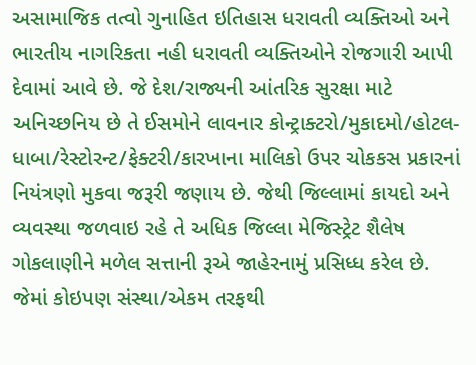અસામાજિક તત્વો ગુનાહિત ઇતિહાસ ધરાવતી વ્યક્તિઓ અને ભારતીય નાગરિકતા નહી ધરાવતી વ્યક્તિઓને રોજગારી આપી દેવામાં આવે છે. જે દેશ/રાજ્યની આંતરિક સુરક્ષા માટે અનિચ્છનિય છે તે ઈસમોને લાવનાર કોન્ટ્રાક્ટરો/મુકાદમો/હોટલ-ધાબા/રેસ્ટોરન્ટ/ફેક્ટરી/કારખાના માલિકો ઉપર ચોકકસ પ્રકારનાં નિયંત્રણો મુકવા જરૂરી જણાય છે. જેથી જિલ્લામાં કાયદો અને વ્યવસ્થા જળવાઇ રહે તે અધિક જિલ્લા મેજિસ્ટ્રેટ શૈલેષ ગોકલાણીને મળેલ સત્તાની રૂએ જાહેરનામું પ્રસિધ્ધ કરેલ છે.
જેમાં કોઇપણ સંસ્થા/એકમ તરફથી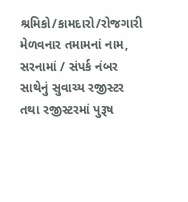શ્રમિકો/કામદારો/રોજગારી મેળવનાર તમામનાં નામ, સરનામાં / સંપર્ક નંબર સાથેનું સુવાચ્ય રજીસ્ટર તથા રજીસ્ટરમાં પુરૂષ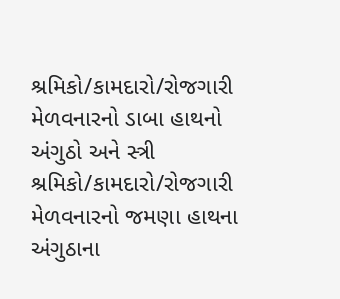શ્રમિકો/કામદારો/રોજગારી મેળવનારનો ડાબા હાથનો અંગુઠો અને સ્ત્રી શ્રમિકો/કામદારો/રોજગારી મેળવનારનો જમણા હાથના અંગુઠાના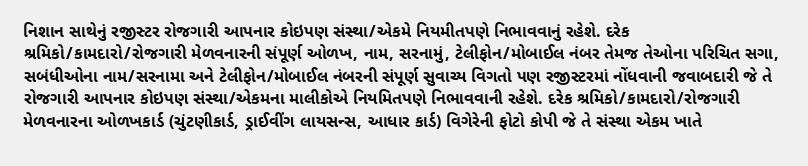નિશાન સાથેનું રજીસ્ટર રોજગારી આપનાર કોઇપણ સંસ્થા/એકમે નિયમીતપણે નિભાવવાનું રહેશે. દરેક શ્રમિકો/કામદારો/રોજગારી મેળવનારની સંપૂર્ણ ઓળખ, નામ, સરનામું, ટેલીફોન/મોબાઈલ નંબર તેમજ તેઓના પરિચિત સગા, સબંધીઓના નામ/સરનામા અને ટેલીફોન/મોબાઈલ નંબરની સંપૂર્ણ સુવાચ્ય વિગતો પણ રજીસ્ટરમાં નોંધવાની જવાબદારી જે તે રોજગારી આપનાર કોઇપણ સંસ્થા/એકમના માલીકોએ નિયમિતપણે નિભાવવાની રહેશે. દરેક શ્રમિકો/કામદારો/રોજગારી મેળવનારના ઓળખકાર્ડ (ચુંટણીકાર્ડ, ડ્રાઈવીંગ લાયસન્સ, આધાર કાર્ડ) વિગેરેની ફોટો કોપી જે તે સંસ્થા એકમ ખાતે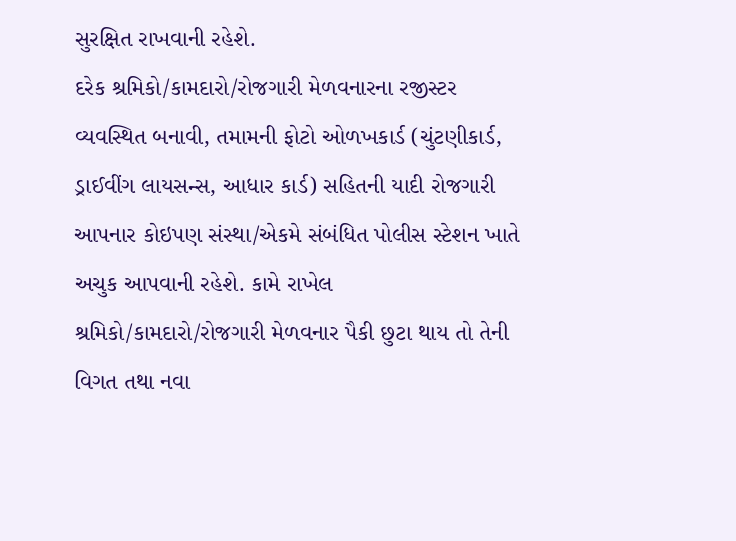સુરક્ષિત રાખવાની રહેશે.
દરેક શ્રમિકો/કામદારો/રોજગારી મેળવનારના રજીસ્ટર વ્યવસ્થિત બનાવી, તમામની ફોટો ઓળખકાર્ડ (ચુંટણીકાર્ડ, ડ્રાઈવીંગ લાયસન્સ, આધાર કાર્ડ) સહિતની યાદી રોજગારી આપનાર કોઇપણ સંસ્થા/એકમે સંબંધિત પોલીસ સ્ટેશન ખાતે અચુક આપવાની રહેશે. કામે રાખેલ શ્રમિકો/કામદારો/રોજગારી મેળવનાર પૈકી છુટા થાય તો તેની વિગત તથા નવા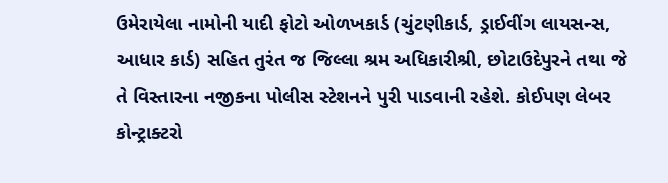ઉમેરાયેલા નામોની યાદી ફોટો ઓળખકાર્ડ (ચુંટણીકાર્ડ, ડ્રાઈવીંગ લાયસન્સ, આધાર કાર્ડ) સહિત તુરંત જ જિલ્લા શ્રમ અધિકારીશ્રી, છોટાઉદેપુરને તથા જે તે વિસ્તારના નજીકના પોલીસ સ્ટેશનને પુરી પાડવાની રહેશે. કોઈપણ લેબર કોન્ટ્રાક્ટરો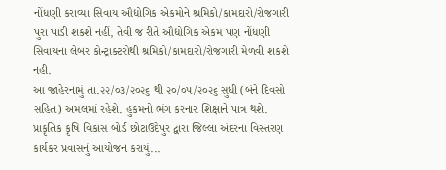નોંધણી કરાવ્યા સિવાય ઔદ્યોગિક એકમોને શ્રમિકો/કામદારો/રોજગારી પુરા પાડી શકશે નહીં, તેવી જ રીતે ઔદ્યોગિક એકમ પણ નોંધણી સિવાયના લેબર કોન્ટ્રાક્ટરોથી શ્રમિકો/કામદારો/રોજગારી મેળવી શકશે નહી.
આ જાહેરનામું તા.૨૨/૦૩/૨૦૨૬ થી ૨૦/૦૫/૨૦૨૬ સુધી (બંને દિવસો સહિત) અમલમાં રહેશે. હુકમનો ભંગ કરનાર શિક્ષાને પાત્ર થશે.
પ્રાકૃતિક કૃષિ વિકાસ બોર્ડ છોટાઉદેપુર દ્વારા જિલ્લા અંદરના વિસ્તરણ કાર્યકર પ્રવાસનું આયોજન કરાયું...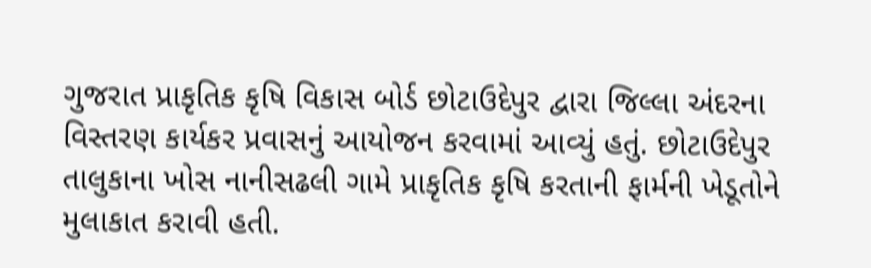ગુજરાત પ્રાકૃતિક કૃષિ વિકાસ બોર્ડ છોટાઉદેપુર દ્વારા જિલ્લા અંદરના વિસ્તરણ કાર્યકર પ્રવાસનું આયોજન કરવામાં આવ્યું હતું. છોટાઉદેપુર તાલુકાના ખોસ નાનીસઢલી ગામે પ્રાકૃતિક કૃષિ કરતાની ફાર્મની ખેડૂતોને મુલાકાત કરાવી હતી.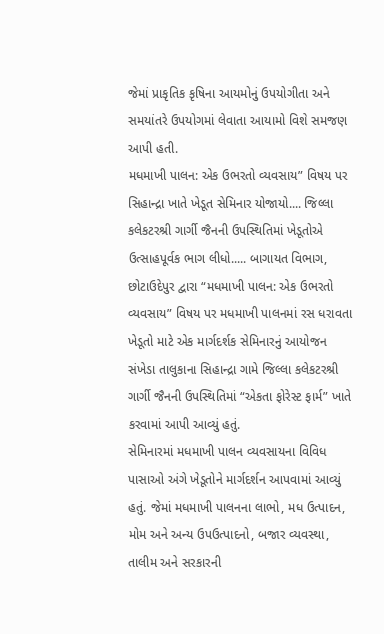જેમાં પ્રાકૃતિક કૃષિના આયમોનું ઉપયોગીતા અને સમયાંતરે ઉપયોગમાં લેવાતા આયામો વિશે સમજણ આપી હતી.
મધમાખી પાલન: એક ઉભરતો વ્યવસાય” વિષય પર સિહાન્દ્રા ખાતે ખેડૂત સેમિનાર યોજાયો.... જિલ્લા કલેકટરશ્રી ગાર્ગી જૈનની ઉપસ્થિતિમાં ખેડૂતોએ ઉત્સાહપૂર્વક ભાગ લીધો..... બાગાયત વિભાગ, છોટાઉદેપુર દ્વારા “મધમાખી પાલન: એક ઉભરતો વ્યવસાય” વિષય પર મધમાખી પાલનમાં રસ ધરાવતા ખેડૂતો માટે એક માર્ગદર્શક સેમિનારનું આયોજન સંખેડા તાલુકાના સિહાન્દ્રા ગામે જિલ્લા કલેકટરશ્રી ગાર્ગી જૈનની ઉપસ્થિતિમાં “એકતા ફોરેસ્ટ ફાર્મ” ખાતે કરવામાં આપી આવ્યું હતું.
સેમિનારમાં મધમાખી પાલન વ્યવસાયના વિવિધ પાસાઓ અંગે ખેડૂતોને માર્ગદર્શન આપવામાં આવ્યું હતું. જેમાં મધમાખી પાલનના લાભો, મધ ઉત્પાદન, મોમ અને અન્ય ઉપઉત્પાદનો, બજાર વ્યવસ્થા, તાલીમ અને સરકારની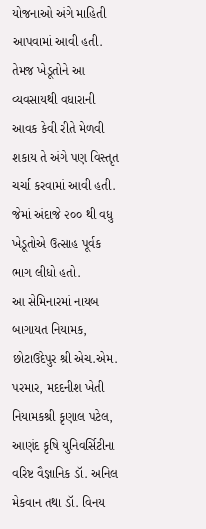યોજનાઓ અંગે માહિતી આપવામાં આવી હતી. તેમજ ખેડૂતોને આ વ્યવસાયથી વધારાની આવક કેવી રીતે મેળવી શકાય તે અંગે પણ વિસ્તૃત ચર્ચા કરવામાં આવી હતી. જેમાં અંદાજે ૨૦૦ થી વધુ ખેડૂતોએ ઉત્સાહ પૂર્વક ભાગ લીધો હતો.
આ સેમિનારમાં નાયબ બાગાયત નિયામક, છોટાઉદેપુર શ્રી એચ.એમ. પરમાર, મદદનીશ ખેતી નિયામકશ્રી કૃણાલ પટેલ, આણંદ કૃષિ યુનિવર્સિટીના વરિષ્ટ વૈજ્ઞાનિક ડૉ. અનિલ મેકવાન તથા ડૉ. વિનય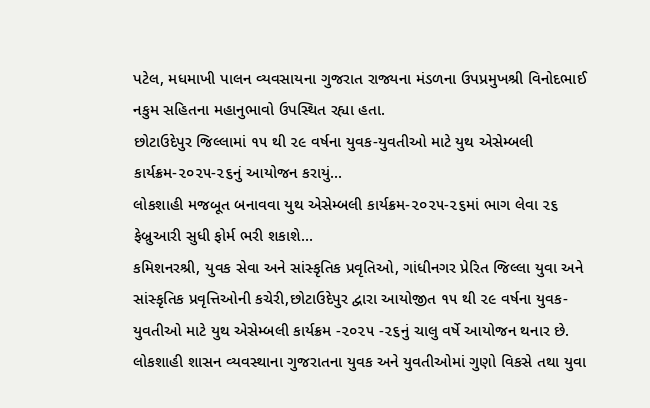પટેલ, મધમાખી પાલન વ્યવસાયના ગુજરાત રાજ્યના મંડળના ઉપપ્રમુખશ્રી વિનોદભાઈ નકુમ સહિતના મહાનુભાવો ઉપસ્થિત રહ્યા હતા.
છોટાઉદેપુર જિલ્લામાં ૧૫ થી ૨૯ વર્ષના યુવક-યુવતીઓ માટે યુથ એસેમ્બલી કાર્યક્રમ-૨૦૨૫-૨૬નું આયોજન કરાયું...
લોકશાહી મજબૂત બનાવવા યુથ એસેમ્બલી કાર્યક્રમ-૨૦૨૫-૨૬માં ભાગ લેવા ૨૬ ફેબ્રુઆરી સુધી ફોર્મ ભરી શકાશે...
કમિશનરશ્રી, યુવક સેવા અને સાંસ્કૃતિક પ્રવૃતિઓ, ગાંધીનગર પ્રેરિત જિલ્લા યુવા અને સાંસ્કૃતિક પ્રવૃત્તિઓની કચેરી,છોટાઉદેપુર દ્વારા આયોજીત ૧૫ થી ૨૯ વર્ષના યુવક-યુવતીઓ માટે યુથ એસેમ્બલી કાર્યક્રમ -૨૦૨૫ -૨૬નું ચાલુ વર્ષે આયોજન થનાર છે.
લોકશાહી શાસન વ્યવસ્થાના ગુજરાતના યુવક અને યુવતીઓમાં ગુણો વિકસે તથા યુવા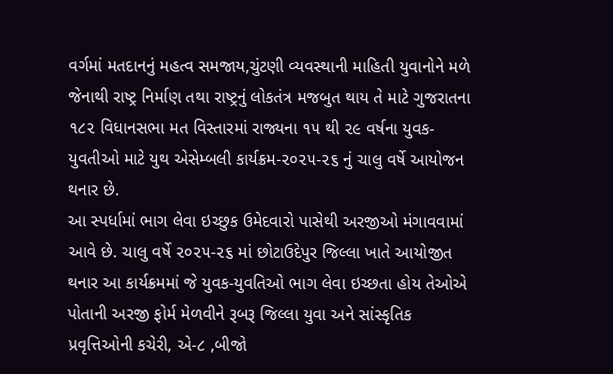વર્ગમાં મતદાનનું મહત્વ સમજાય,ચુંટણી વ્યવસ્થાની માહિતી યુવાનોને મળે જેનાથી રાષ્ટ્ર નિર્માણ તથા રાષ્ટ્રનું લોકતંત્ર મજબુત થાય તે માટે ગુજરાતના ૧૮૨ વિધાનસભા મત વિસ્તારમાં રાજ્યના ૧૫ થી ૨૯ વર્ષના યુવક-યુવતીઓ માટે યુથ એસેમ્બલી કાર્યક્રમ-૨૦૨૫-૨૬ નું ચાલુ વર્ષે આયોજન થનાર છે.
આ સ્પર્ધામાં ભાગ લેવા ઇચ્છુક ઉમેદવારો પાસેથી અરજીઓ મંગાવવામાં આવે છે. ચાલુ વર્ષે ૨૦૨૫-૨૬ માં છોટાઉદેપુર જિલ્લા ખાતે આયોજીત થનાર આ કાર્યક્રમમાં જે યુવક-યુવતિઓ ભાગ લેવા ઇચ્છતા હોય તેઓએ પોતાની અરજી ફોર્મ મેળવીને રૂબરૂ જિલ્લા યુવા અને સાંસ્કૃતિક પ્રવૃત્તિઓની કચેરી, એ-૮ ,બીજો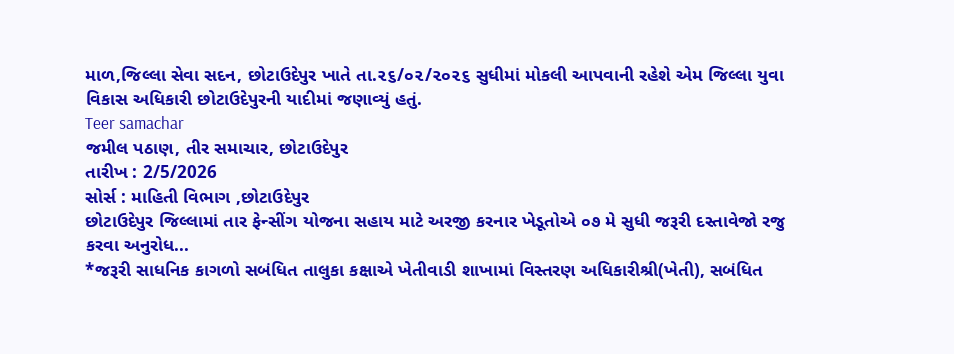માળ,જિલ્લા સેવા સદન, છોટાઉદેપુર ખાતે તા.૨૬/૦૨/૨૦૨૬ સુધીમાં મોકલી આપવાની રહેશે એમ જિલ્લા યુવા વિકાસ અધિકારી છોટાઉદેપુરની યાદીમાં જણાવ્યું હતું.
Teer samachar
જમીલ પઠાણ, તીર સમાચાર, છોટાઉદેપુર
તારીખ : 2/5/2026
સોર્સ : માહિતી વિભાગ ,છોટાઉદેપુર
છોટાઉદેપુર જિલ્લામાં તાર ફેન્સીંગ યોજના સહાય માટે અરજી કરનાર ખેડૂતોએ ૦૭ મે સુધી જરૂરી દસ્તાવેજો રજુ કરવા અનુરોધ...
*જરૂરી સાધનિક કાગળો સબંધિત તાલુકા કક્ષાએ ખેતીવાડી શાખામાં વિસ્તરણ અધિકારીશ્રી(ખેતી), સબંધિત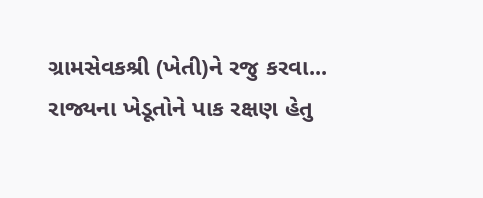ગ્રામસેવકશ્રી (ખેતી)ને રજુ કરવા...
રાજ્યના ખેડૂતોને પાક રક્ષણ હેતુ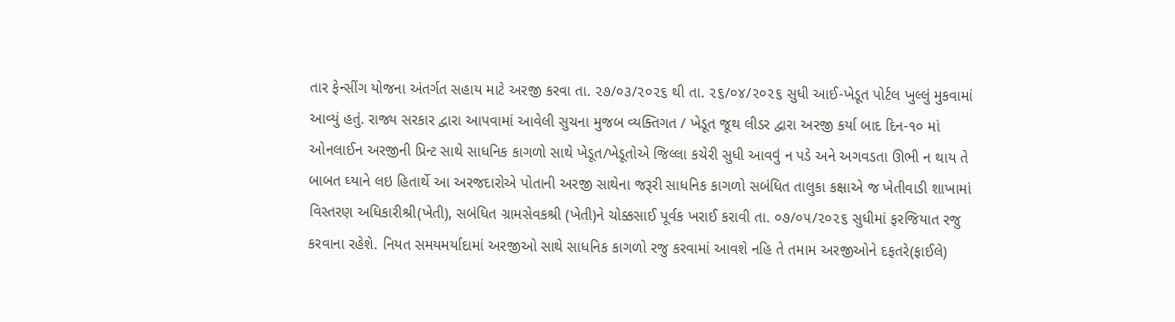તાર ફેન્સીંગ યોજના અંતર્ગત સહાય માટે અરજી કરવા તા. ૨૭/૦૩/૨૦૨૬ થી તા. ૨૬/૦૪/૨૦૨૬ સુધી આઈ-ખેડૂત પોર્ટલ ખુલ્લું મુકવામાં આવ્યું હતું. રાજ્ય સરકાર દ્વારા આપવામાં આવેલી સુચના મુજબ વ્યક્તિગત / ખેડૂત જૂથ લીડર દ્વારા અરજી કર્યા બાદ દિન-૧૦ માં ઓનલાઈન અરજીની પ્રિન્ટ સાથે સાધનિક કાગળો સાથે ખેડૂત/ખેડૂતોએ જિલ્લા કચેરી સુધી આવવું ન પડે અને અગવડતા ઊભી ન થાય તે બાબત ઘ્યાને લઇ હિતાર્થે આ અરજદારોએ પોતાની અરજી સાથેના જરૂરી સાધનિક કાગળો સબંધિત તાલુકા કક્ષાએ જ ખેતીવાડી શાખામાં વિસ્તરણ અધિકારીશ્રી(ખેતી), સબંધિત ગ્રામસેવકશ્રી (ખેતી)ને ચોક્કસાઈ પૂર્વક ખરાઈ કરાવી તા. ૦૭/૦૫/૨૦૨૬ સુધીમાં ફરજિયાત રજુ કરવાના રહેશે. નિયત સમયમર્યાદામાં અરજીઓ સાથે સાધનિક કાગળો રજુ કરવામાં આવશે નહિ તે તમામ અરજીઓને દફતરે(ફાઈલે)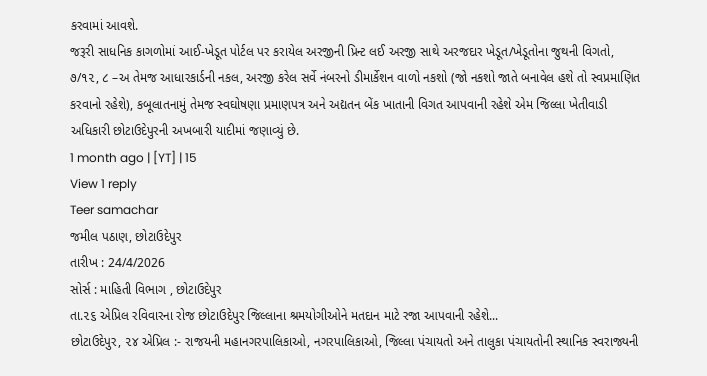કરવામાં આવશે.
જરૂરી સાધનિક કાગળોમાં આઈ-ખેડૂત પોર્ટલ પર કરાયેલ અરજીની પ્રિન્ટ લઈ અરજી સાથે અરજદાર ખેડૂત/ખેડૂતોના જુથની વિગતો, ૭/૧૨, ૮ –અ તેમજ આધારકાર્ડની નકલ, અરજી કરેલ સર્વે નંબરનો ડીમાર્કેશન વાળો નકશો (જો નકશો જાતે બનાવેલ હશે તો સ્વપ્રમાણિત કરવાનો રહેશે), કબૂલાતનામું તેમજ સ્વઘોષણા પ્રમાણપત્ર અને અદ્યતન બેંક ખાતાની વિગત આપવાની રહેશે એમ જિલ્લા ખેતીવાડી અધિકારી છોટાઉદેપુરની અખબારી યાદીમાં જણાવ્યું છે.
1 month ago | [YT] | 15
View 1 reply
Teer samachar
જમીલ પઠાણ, છોટાઉદેપુર
તારીખ : 24/4/2026
સોર્સ : માહિતી વિભાગ , છોટાઉદેપુર
તા.૨૬ એપ્રિલ રવિવારના રોજ છોટાઉદેપુર જિલ્લાના શ્રમયોગીઓને મતદાન માટે રજા આપવાની રહેશે...
છોટાઉદેપુર, ૨૪ એપ્રિલ :- રાજયની મહાનગરપાલિકાઓ, નગરપાલિકાઓ, જિલ્લા પંચાયતો અને તાલુકા પંચાયતોની સ્થાનિક સ્વરાજ્યની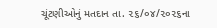ચૂંટણીઓનું મતદાન તા. ૨૬/૦૪/૨૦૨૬ના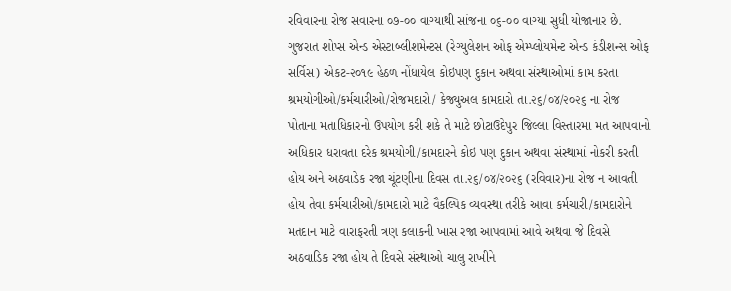રવિવારના રોજ સવારના ૦૭-૦૦ વાગ્યાથી સાંજના ૦૬-૦૦ વાગ્યા સુધી યોજાનાર છે.
ગુજરાત શોપ્સ એન્ડ એસ્ટાબ્લીશમેન્ટસ (રેગ્યુલેશન ઓફ એમ્પ્લોયમેન્ટ એન્ડ કંડીશન્સ ઓફ સર્વિસ) એકટ-૨૦૧૯ હેઠળ નોંધાયેલ કોઇપણ દુકાન અથવા સંસ્થાઓમાં કામ કરતા શ્રમયોગીઓ/કર્મચારીઓ/રોજમદારો/ કેજ્યુઅલ કામદારો તા.૨૬/૦૪/૨૦૨૬ ના રોજ પોતાના મતાધિકારનો ઉપયોગ કરી શકે તે માટે છોટાઉદેપુર જિલ્લા વિસ્તારમા મત આપવાનો અધિકાર ધરાવતા દરેક શ્રમયોગી/કામદારને કોઇ પણ દુકાન અથવા સંસ્થામાં નોકરી કરતી હોય અને અઠવાડેક રજા ચૂંટણીના દિવસ તા.૨૬/૦૪/૨૦૨૬ (રવિવાર)ના રોજ ન આવતી હોય તેવા કર્મચારીઓ/કામદારો માટે વૈકલ્પિક વ્યવસ્થા તરીકે આવા કર્મચારી/કામદારોને મતદાન માટે વારાફરતી ત્રણ કલાકની ખાસ રજા આપવામાં આવે અથવા જે દિવસે અઠવાડિક રજા હોય તે દિવસે સંસ્થાઓ ચાલુ રાખીને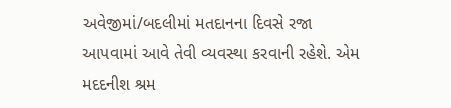અવેજીમાં/બદલીમાં મતદાનના દિવસે રજા આપવામાં આવે તેવી વ્યવસ્થા કરવાની રહેશે. એમ મદદનીશ શ્રમ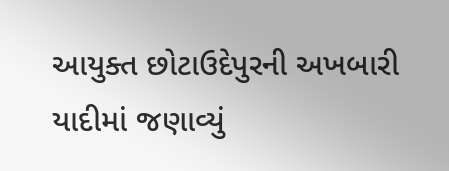આયુક્ત છોટાઉદેપુરની અખબારી યાદીમાં જણાવ્યું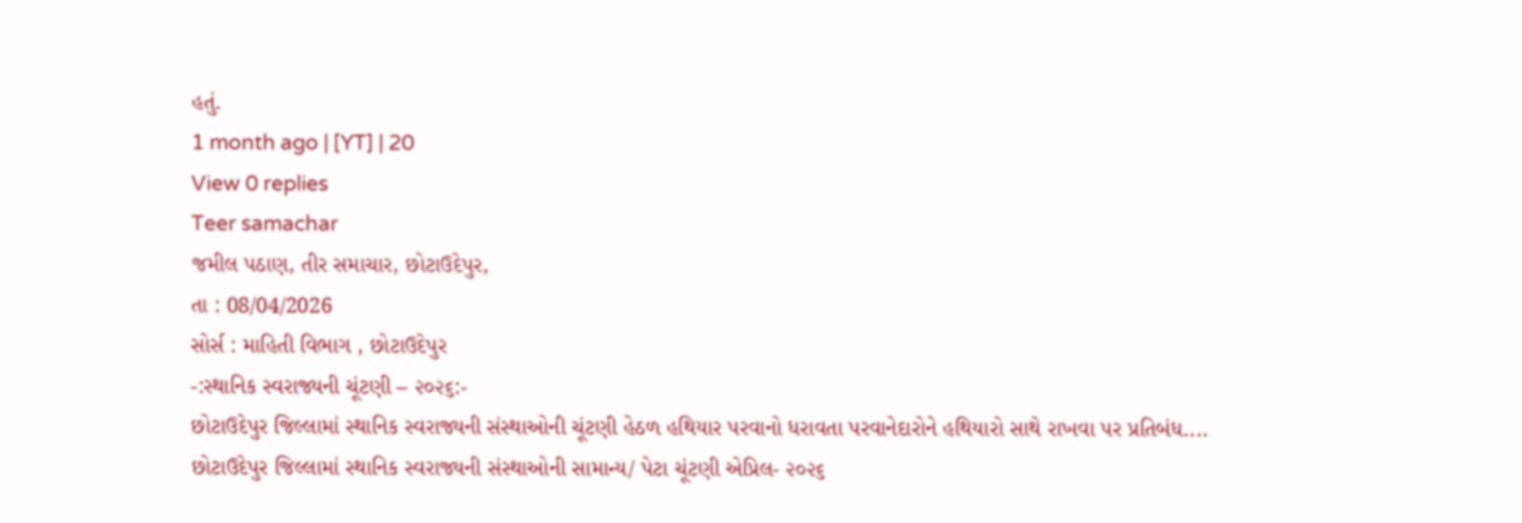હતું.
1 month ago | [YT] | 20
View 0 replies
Teer samachar
જમીલ પઠાણ, તીર સમાચાર, છોટાઉદેપુર,
તા : 08/04/2026
સોર્સ : માહિતી વિભાગ , છોટાઉદેપુર
-:સ્થાનિક સ્વરાજ્યની ચૂંટણી – ૨૦૨૬:-
છોટાઉદેપુર જિલ્લામાં સ્થાનિક સ્વરાજ્યની સંસ્થાઓની ચૂંટણી હેઠળ હથિયાર પરવાનો ધરાવતા પરવાનેદારોને હથિયારો સાથે રાખવા પર પ્રતિબંધ....
છોટાઉદેપુર જિલ્લામાં સ્થાનિક સ્વરાજ્યની સંસ્થાઓની સામાન્ય/ પેટા ચૂંટણી એપ્રિલ- ૨૦૨૬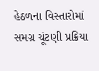હેઠળના વિસ્તારોમાં સમગ્ર ચૂંટણી પ્રક્રિયા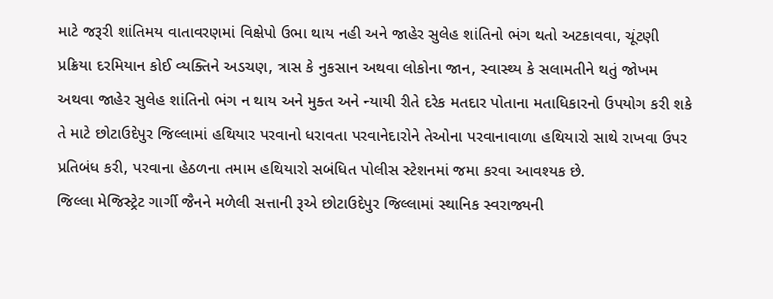માટે જરૂરી શાંતિમય વાતાવરણમાં વિક્ષેપો ઉભા થાય નહી અને જાહેર સુલેહ શાંતિનો ભંગ થતો અટકાવવા, ચૂંટણી પ્રક્રિયા દરમિયાન કોઈ વ્યક્તિને અડચણ, ત્રાસ કે નુકસાન અથવા લોકોના જાન, સ્વાસ્થ્ય કે સલામતીને થતું જોખમ અથવા જાહેર સુલેહ શાંતિનો ભંગ ન થાય અને મુક્ત અને ન્યાયી રીતે દરેક મતદાર પોતાના મતાધિકારનો ઉપયોગ કરી શકે તે માટે છોટાઉદેપુર જિલ્લામાં હથિયાર પરવાનો ધરાવતા પરવાનેદારોને તેઓના પરવાનાવાળા હથિયારો સાથે રાખવા ઉપર પ્રતિબંધ કરી, પરવાના હેઠળના તમામ હથિયારો સબંધિત પોલીસ સ્ટેશનમાં જમા કરવા આવશ્યક છે.
જિલ્લા મેજિસ્ટ્રેટ ગાર્ગી જૈનને મળેલી સત્તાની રૂએ છોટાઉદેપુર જિલ્લામાં સ્થાનિક સ્વરાજ્યની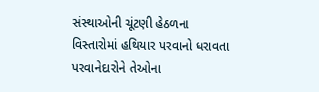સંસ્થાઓની ચૂંટણી હેઠળના વિસ્તારોમાં હથિયાર પરવાનો ધરાવતા પરવાનેદારોને તેઓના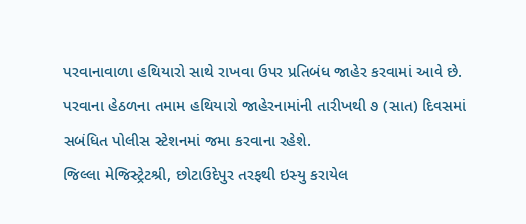પરવાનાવાળા હથિયારો સાથે રાખવા ઉપર પ્રતિબંધ જાહેર કરવામાં આવે છે. પરવાના હેઠળના તમામ હથિયારો જાહેરનામાંની તારીખથી ૭ (સાત) દિવસમાં સબંધિત પોલીસ સ્ટેશનમાં જમા કરવાના રહેશે.
જિલ્લા મેજિસ્ટ્રેટશ્રી, છોટાઉદેપુર તરફથી ઇસ્યુ કરાયેલ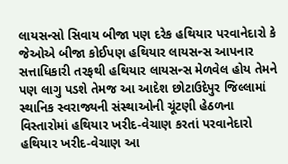લાયસન્સો સિવાય બીજા પણ દરેક હથિયાર પરવાનેદારો કે જેઓએ બીજા કોઈપણ હથિયાર લાયસન્સ આપનાર સત્તાધિકારી તરફથી હથિયાર લાયસન્સ મેળવેલ હોય તેમને પણ લાગુ પડશે તેમજ આ આદેશ છોટાઉદેપુર જિલ્લામાં સ્થાનિક સ્વરાજ્યની સંસ્થાઓની ચૂંટણી હેઠળના વિસ્તારોમાં હથિયાર ખરીદ-વેચાણ કરતાં પરવાનેદારો હથિયાર ખરીદ-વેચાણ આ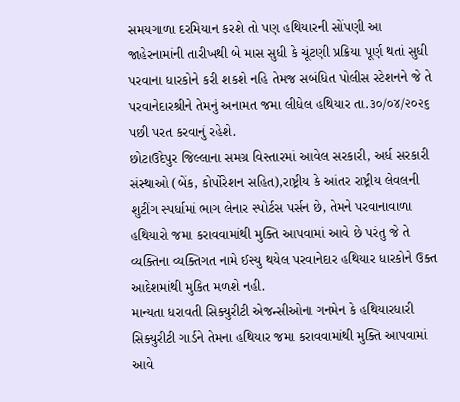સમયગાળા દરમિયાન કરશે તો પણ હથિયારની સોંપણી આ જાહેરનામાંની તારીખથી બે માસ સુધી કે ચૂંટણી પ્રક્રિયા પૂર્ણ થતાં સુધી પરવાના ધારકોને કરી શકશે નહિ તેમજ સબંધિત પોલીસ સ્ટેશનને જે તે પરવાનેદારશ્રીને તેમનું અનામત જમા લીધેલ હથિયાર તા.૩૦/૦૪/૨૦૨૬ પછી પરત કરવાનું રહેશે.
છોટાઉદેપુર જિલ્લાના સમગ્ર વિસ્તારમાં આવેલ સરકારી, અર્ધ સરકારી સંસ્થાઓ (બેંક, કોર્પોરેશન સહિત),રાષ્ટ્રીય કે આંતર રાષ્ટ્રીય લેવલની શુટીંગ સ્પર્ધામાં ભાગ લેનાર સ્પોર્ટસ પર્સન છે, તેમને પરવાનાવાળા હથિયારો જમા કરાવવામાંથી મુક્તિ આપવામાં આવે છે પરંતુ જે તે વ્યક્તિના વ્યક્તિગત નામે ઈસ્યુ થયેલ પરવાનેદાર હથિયાર ધારકોને ઉક્ત આદેશમાંથી મુકિત મળશે નહી.
માન્યતા ધરાવતી સિક્યુરીટી એજન્સીઓના ગનમેન કે હથિયારધારી સિક્યુરીટી ગાર્ડને તેમના હથિયાર જમા કરાવવામાંથી મુક્તિ આપવામાં આવે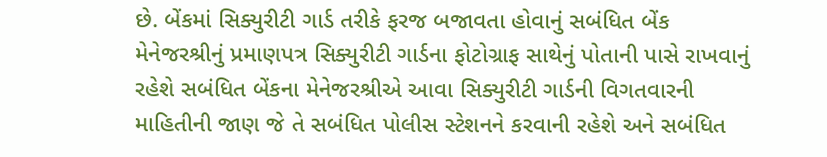છે. બેંકમાં સિક્યુરીટી ગાર્ડ તરીકે ફરજ બજાવતા હોવાનું સબંધિત બેંક મેનેજરશ્રીનું પ્રમાણપત્ર સિક્યુરીટી ગાર્ડના ફોટોગ્રાફ સાથેનું પોતાની પાસે રાખવાનું રહેશે સબંધિત બેંકના મેનેજરશ્રીએ આવા સિક્યુરીટી ગાર્ડની વિગતવારની માહિતીની જાણ જે તે સબંધિત પોલીસ સ્ટેશનને કરવાની રહેશે અને સબંધિત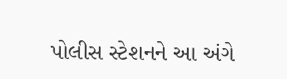પોલીસ સ્ટેશનને આ અંગે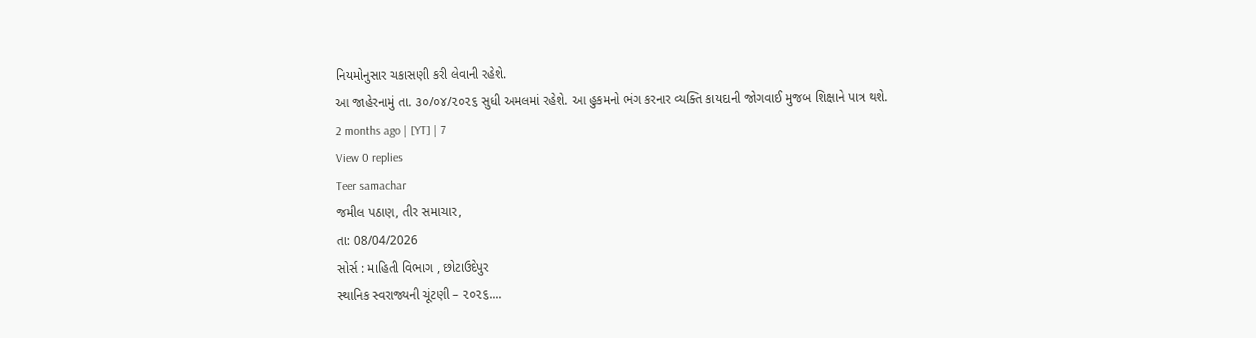નિયમોનુસાર ચકાસણી કરી લેવાની રહેશે.
આ જાહેરનામું તા. ૩૦/૦૪/૨૦૨૬ સુધી અમલમાં રહેશે. આ હુકમનો ભંગ કરનાર વ્યક્તિ કાયદાની જોગવાઈ મુજબ શિક્ષાને પાત્ર થશે.
2 months ago | [YT] | 7
View 0 replies
Teer samachar
જમીલ પઠાણ, તીર સમાચાર,
તા: 08/04/2026
સોર્સ : માહિતી વિભાગ , છોટાઉદેપુર
સ્થાનિક સ્વરાજ્યની ચૂંટણી – ૨૦૨૬....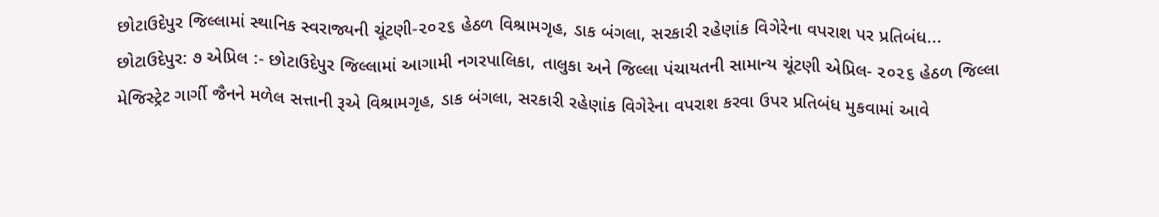છોટાઉદેપુર જિલ્લામાં સ્થાનિક સ્વરાજ્યની ચૂંટણી-૨૦૨૬ હેઠળ વિશ્રામગૃહ, ડાક બંગલા, સરકારી રહેણાંક વિગેરેના વપરાશ પર પ્રતિબંધ...
છોટાઉદેપુર: ૭ એપ્રિલ :- છોટાઉદેપુર જિલ્લામાં આગામી નગરપાલિકા, તાલુકા અને જિલ્લા પંચાયતની સામાન્ય ચૂંટણી એપ્રિલ- ૨૦૨૬ હેઠળ જિલ્લા મેજિસ્ટ્રેટ ગાર્ગી જૈનને મળેલ સત્તાની રૂએ વિશ્રામગૃહ, ડાક બંગલા, સરકારી રહેણાંક વિગેરેના વપરાશ કરવા ઉપર પ્રતિબંધ મુકવામાં આવે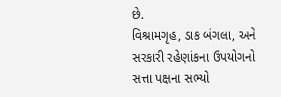છે.
વિશ્રામગૃહ, ડાક બંગલા, અને સરકારી રહેણાંકના ઉપયોગનો સત્તા પક્ષના સભ્યો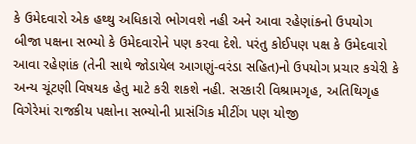કે ઉમેદવારો એક હથ્થુ અધિકારો ભોગવશે નહી અને આવા રહેણાંકનો ઉપયોગ બીજા પક્ષના સભ્યો કે ઉમેદવારોને પણ કરવા દેશે. પરંતુ કોઈપણ પક્ષ કે ઉમેદવારો આવા રહેણાંક (તેની સાથે જોડાયેલ આગણું-વરંડા સહિત)નો ઉપયોગ પ્રચાર કચેરી કે અન્ય ચૂંટણી વિષયક હેતુ માટે કરી શકશે નહી. સરકારી વિશ્રામગૃહ, અતિથિગૃહ વિગેરેમાં રાજકીય પક્ષોના સભ્યોની પ્રાસંગિક મીટીંગ પણ યોજી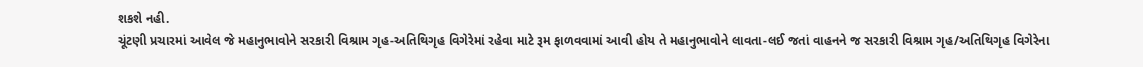શકશે નહી.
ચૂંટણી પ્રચારમાં આવેલ જે મહાનુભાવોને સરકારી વિશ્રામ ગૃહ-અતિથિગૃહ વિગેરેમાં રહેવા માટે રૂમ ફાળવવામાં આવી હોય તે મહાનુભાવોને લાવતા-લઈ જતાં વાહનને જ સરકારી વિશ્રામ ગૃહ/અતિથિગૃહ વિગેરેના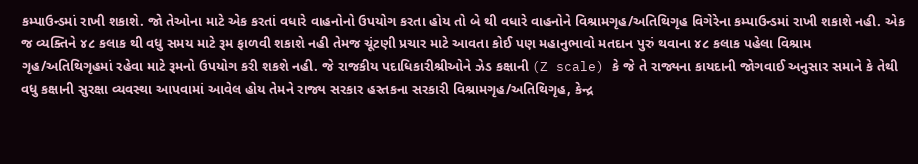કમ્પાઉન્ડમાં રાખી શકાશે. જો તેઓના માટે એક કરતાં વધારે વાહનોનો ઉપયોગ કરતા હોય તો બે થી વધારે વાહનોને વિશ્રામગૃહ/અતિથિગૃહ વિગેરેના કમ્પાઉન્ડમાં રાખી શકાશે નહી. એક જ વ્યક્તિને ૪૮ કલાક થી વધુ સમય માટે રૂમ ફાળવી શકાશે નહી તેમજ ચૂંટણી પ્રચાર માટે આવતા કોઈ પણ મહાનુભાવો મતદાન પુરું થવાના ૪૮ કલાક પહેલા વિશ્રામ ગૃહ/અતિથિગૃહમાં રહેવા માટે રૂમનો ઉપયોગ કરી શકશે નહી. જે રાજકીય પદાધિકારીશ્રીઓને ઝેડ કક્ષાની (Z scale) કે જે તે રાજ્યના કાયદાની જોગવાઈ અનુસાર સમાને કે તેથી વધુ કક્ષાની સુરક્ષા વ્યવસ્થા આપવામાં આવેલ હોય તેમને રાજ્ય સરકાર હસ્તકના સરકારી વિશ્રામગૃહ/અતિથિગૃહ, કેન્દ્ર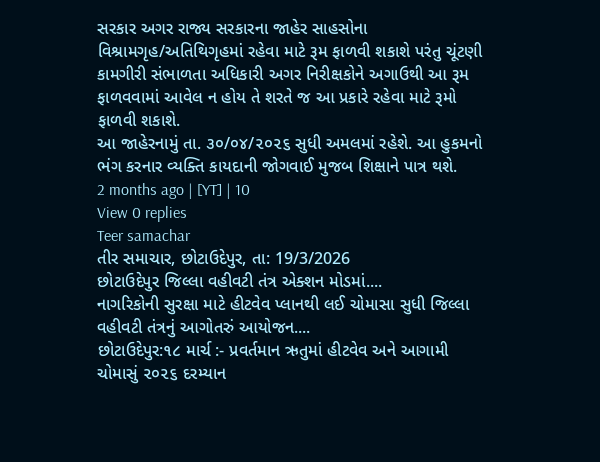સરકાર અગર રાજ્ય સરકારના જાહેર સાહસોના વિશ્રામગૃહ/અતિથિગૃહમાં રહેવા માટે રૂમ ફાળવી શકાશે પરંતુ ચૂંટણી કામગીરી સંભાળતા અધિકારી અગર નિરીક્ષકોને અગાઉથી આ રૂમ ફાળવવામાં આવેલ ન હોય તે શરતે જ આ પ્રકારે રહેવા માટે રૂમો ફાળવી શકાશે.
આ જાહેરનામું તા. ૩૦/૦૪/૨૦૨૬ સુધી અમલમાં રહેશે. આ હુકમનો ભંગ કરનાર વ્યક્તિ કાયદાની જોગવાઈ મુજબ શિક્ષાને પાત્ર થશે.
2 months ago | [YT] | 10
View 0 replies
Teer samachar
તીર સમાચાર, છોટાઉદેપુર, તા: 19/3/2026
છોટાઉદેપુર જિલ્લા વહીવટી તંત્ર એક્શન મોડમાં....
નાગરિકોની સુરક્ષા માટે હીટવેવ પ્લાનથી લઈ ચોમાસા સુધી જિલ્લા વહીવટી તંત્રનું આગોતરું આયોજન....
છોટાઉદેપુર:૧૮ માર્ચ :- પ્રવર્તમાન ઋતુમાં હીટવેવ અને આગામી ચોમાસું ૨૦૨૬ દરમ્યાન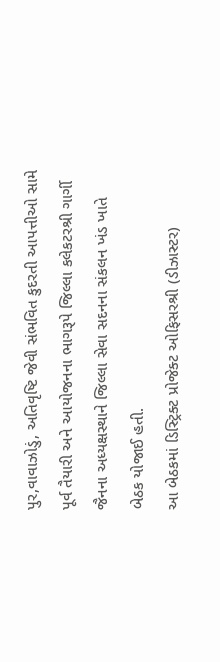પુર,વાવાઝોડું, અતિવૃષ્ટિ જેવી સંભવિત કુદરતી આપત્તીઓ સામે પૂર્વ તૈયારી અને આયોજનના ભાગરૂપે જિલ્લા કલેકટરશ્રી ગાર્ગી જૈનના અધ્યક્ષસ્થાને જિલ્લા સેવા સદનના સંકલન ખંડ ખાતે બેઠક યોજાઈ હતી.
આ બેઠકમાં ડિસ્ટ્રિક્ટ પ્રોજેક્ટ ઓફિસરશ્રી (ડીઝાસ્ટર)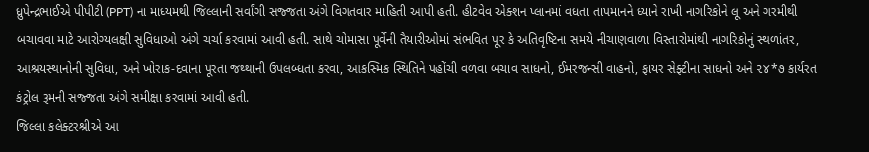ધ્રુપેન્દ્રભાઈએ પીપીટી (PPT) ના માધ્યમથી જિલ્લાની સર્વાંગી સજ્જતા અંગે વિગતવાર માહિતી આપી હતી. હીટવેવ એક્શન પ્લાનમાં વધતા તાપમાનને ધ્યાને રાખી નાગરિકોને લૂ અને ગરમીથી બચાવવા માટે આરોગ્યલક્ષી સુવિધાઓ અંગે ચર્ચા કરવામાં આવી હતી. સાથે ચોમાસા પૂર્વેની તૈયારીઓમાં સંભવિત પૂર કે અતિવૃષ્ટિના સમયે નીચાણવાળા વિસ્તારોમાંથી નાગરિકોનું સ્થળાંતર, આશ્રયસ્થાનોની સુવિધા, અને ખોરાક-દવાના પૂરતા જથ્થાની ઉપલબ્ધતા કરવા, આકસ્મિક સ્થિતિને પહોંચી વળવા બચાવ સાધનો, ઈમરજન્સી વાહનો, ફાયર સેફ્ટીના સાધનો અને ૨૪*૭ કાર્યરત કંટ્રોલ રૂમની સજ્જતા અંગે સમીક્ષા કરવામાં આવી હતી.
જિલ્લા કલેક્ટરશ્રીએ આ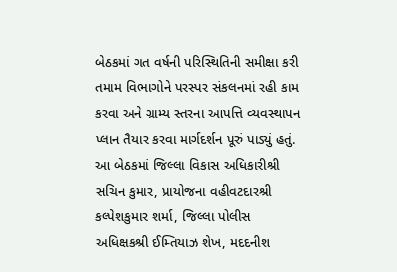બેઠકમાં ગત વર્ષની પરિસ્થિતિની સમીક્ષા કરી તમામ વિભાગોને પરસ્પર સંકલનમાં રહી કામ કરવા અને ગ્રામ્ય સ્તરના આપત્તિ વ્યવસ્થાપન પ્લાન તૈયાર કરવા માર્ગદર્શન પૂરું પાડ્યું હતું.
આ બેઠકમાં જિલ્લા વિકાસ અધિકારીશ્રી સચિન કુમાર, પ્રાયોજના વહીવટદારશ્રી કલ્પેશકુમાર શર્મા, જિલ્લા પોલીસ અધિક્ષકશ્રી ઈમ્તિયાઝ શેખ, મદદનીશ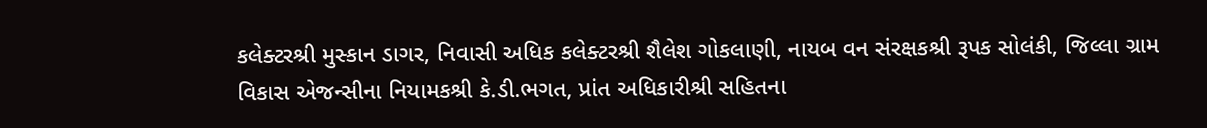કલેક્ટરશ્રી મુસ્કાન ડાગર, નિવાસી અધિક કલેક્ટરશ્રી શૈલેશ ગોકલાણી, નાયબ વન સંરક્ષકશ્રી રૂપક સોલંકી, જિલ્લા ગ્રામ વિકાસ એજન્સીના નિયામકશ્રી કે.ડી.ભગત, પ્રાંત અધિકારીશ્રી સહિતના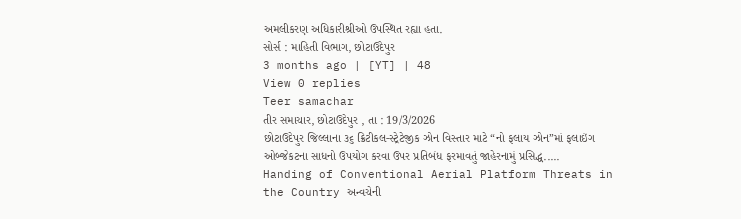અમલીકરણ અધિકારીશ્રીઓ ઉપસ્થિત રહ્યા હતા.
સોર્સ : માહિતી વિભાગ, છોટાઉદેપુર
3 months ago | [YT] | 48
View 0 replies
Teer samachar
તીર સમાચાર, છોટાઉદેપુર , તા : 19/3/2026
છોટાઉદેપુર જિલ્લાના ૩૬ ક્રિટીકલ-સ્ટ્રેટેજીક ઝોન વિસ્તાર માટે “નો ફલાય ઝોન”માં ફલાઇંગ ઓબ્જેકટના સાધનો ઉપયોગ કરવા ઉપર પ્રતિબંધ ફરમાવતું જાહેરનામું પ્રસિદ્ધ.....
Handing of Conventional Aerial Platform Threats in the Country અન્વચેની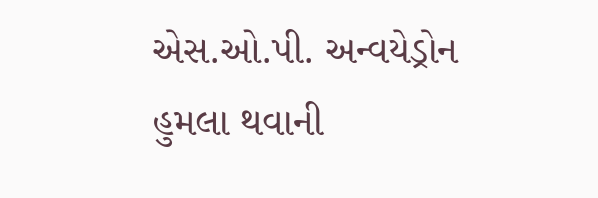એસ.ઓ.પી. અન્વયેડ્રોન હુમલા થવાની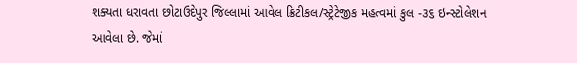શક્યતા ધરાવતા છોટાઉદેપુર જિલ્લામાં આવેલ ક્રિટીકલ/સ્ટ્રેટેજીક મહત્વમાં કુલ -૩૬ ઇન્સ્ટોલેશન આવેલા છે. જેમાં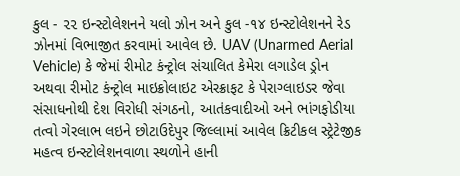કુલ - ૨૨ ઇન્સ્ટોલેશનને યલો ઝોન અને કુલ -૧૪ ઇન્સ્ટોલેશનને રેડ ઝોનમાં વિભાજીત કરવામાં આવેલ છે. UAV (Unarmed Aerial Vehicle) કે જેમાં રીમોટ કંન્ટ્રોલ સંચાલિત કેમેરા લગાડેલ ડ્રોન અથવા રીમોટ કંન્ટ્રોલ માઇક્રોલાઇટ એરક્રાફટ કે પેરાગ્લાઇડર જેવા સંસાધનોથી દેશ વિરોધી સંગઠનો, આતંકવાદીઓ અને ભાંગફોડીયા તત્વો ગેરલાભ લઇને છોટાઉદેપુર જિલ્લામાં આવેલ ક્રિટીકલ સ્ટ્રેટેજીક મહત્વ ઇન્સ્ટોલેશનવાળા સ્થળોને હાની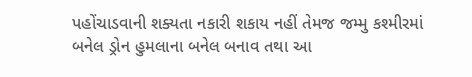પહોંચાડવાની શક્યતા નકારી શકાય નહીં તેમજ જમ્મુ કશ્મીરમાં બનેલ ડ્રોન હુમલાના બનેલ બનાવ તથા આ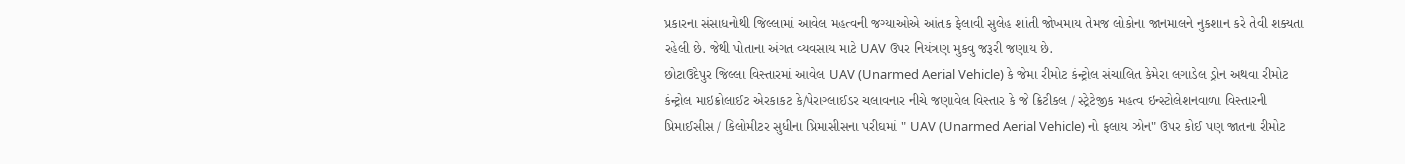પ્રકારના સંસાધનોથી જિલ્લામાં આવેલ મહત્વની જગ્યાઓએ આંતક ફેલાવી સુલેહ શાંતી જોખમાય તેમજ લોકોના જાનમાલને નુકશાન કરે તેવી શક્યતા રહેલી છે. જેથી પોતાના અંગત વ્યવસાય માટે UAV ઉપર નિયંત્રણ મુકવુ જરૂરી જણાય છે.
છોટાઉદેપુર જિલ્લા વિસ્તારમાં આવેલ UAV (Unarmed Aerial Vehicle) કે જેમા રીમોટ કંન્ટ્રોલ સંચાલિત કેમેરા લગાડેલ ડ્રોન અથવા રીમોટ કંન્ટ્રોલ માઇક્રોલાઈટ એરકાકટ કે/પેરાગ્લાઈડર ચલાવનાર નીચે જણાવેલ વિસ્તાર કે જે ક્રિટીકલ / સ્ટ્રેટેજીક મહત્વ ઇન્સ્ટોલેશનવાળા વિસ્તારની પ્રિમાઈસીસ / કિલોમીટર સુધીના પ્રિમાસીસના પરીઘમાં " UAV (Unarmed Aerial Vehicle) નો ફલાય ઝોન" ઉપર કોઈ પણ જાતના રીમોટ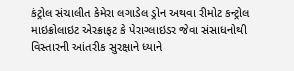કંટ્રોલ સંચાલીત કેમેરા લગાડેલ ડ્રોન અથવા રીમોટ કન્ટ્રોલ માઇક્રોલાઇટ એરક્રાફટ કે પેરાગ્લાઇડર જેવા સંસાધનોથી વિસ્તારની આંતરીક સુરક્ષાને ધ્યાને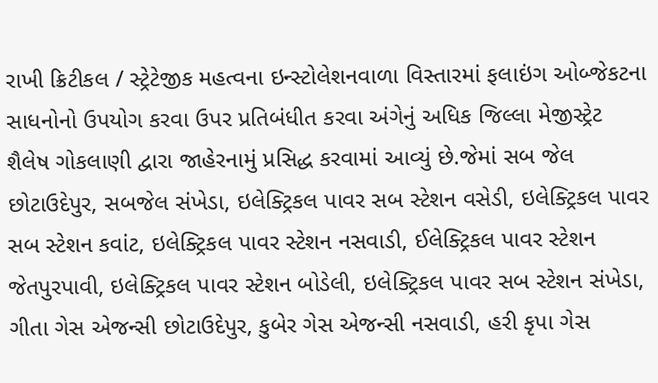રાખી ક્રિટીકલ / સ્ટ્રેટેજીક મહત્વના ઇન્સ્ટોલેશનવાળા વિસ્તારમાં ફલાઇંગ ઓબ્જેકટના સાધનોનો ઉપયોગ કરવા ઉપર પ્રતિબંધીત કરવા અંગેનું અધિક જિલ્લા મેજીસ્ટ્રેટ શૈલેષ ગોકલાણી દ્વારા જાહેરનામું પ્રસિદ્ધ કરવામાં આવ્યું છે.જેમાં સબ જેલ છોટાઉદેપુર, સબજેલ સંખેડા, ઇલેક્ટ્રિકલ પાવર સબ સ્ટેશન વસેડી, ઇલેક્ટ્રિકલ પાવર સબ સ્ટેશન કવાંટ, ઇલેક્ટ્રિકલ પાવર સ્ટેશન નસવાડી, ઈલેક્ટ્રિકલ પાવર સ્ટેશન જેતપુરપાવી, ઇલેક્ટ્રિકલ પાવર સ્ટેશન બોડેલી, ઇલેક્ટ્રિકલ પાવર સબ સ્ટેશન સંખેડા, ગીતા ગેસ એજન્સી છોટાઉદેપુર, કુબેર ગેસ એજન્સી નસવાડી, હરી કૃપા ગેસ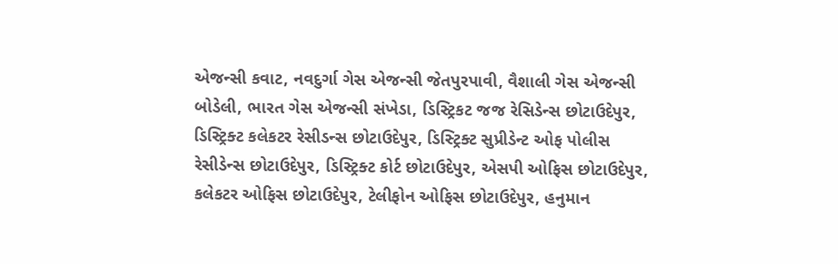એજન્સી કવાટ, નવદુર્ગા ગેસ એજન્સી જેતપુરપાવી, વૈશાલી ગેસ એજન્સી બોડેલી, ભારત ગેસ એજન્સી સંખેડા, ડિસ્ટ્રિકટ જજ રેસિડેન્સ છોટાઉદેપુર, ડિસ્ટ્રિક્ટ કલેકટર રેસીડન્સ છોટાઉદેપુર, ડિસ્ટ્રિક્ટ સુપ્રીડેન્ટ ઓફ પોલીસ રેસીડેન્સ છોટાઉદેપુર, ડિસ્ટ્રિક્ટ કોર્ટ છોટાઉદેપુર, એસપી ઓફિસ છોટાઉદેપુર, કલેકટર ઓફિસ છોટાઉદેપુર, ટેલીફોન ઓફિસ છોટાઉદેપુર, હનુમાન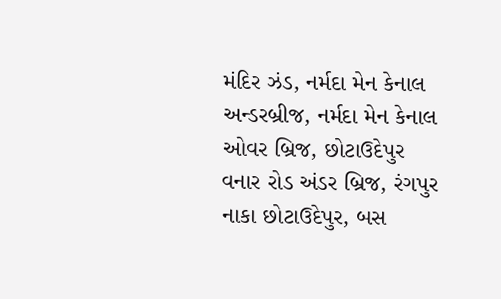મંદિર ઝંડ, નર્મદા મેન કેનાલ અન્ડરબ્રીજ, નર્મદા મેન કેનાલ ઓવર બ્રિજ, છોટાઉદેપુર વનાર રોડ અંડર બ્રિજ, રંગપુર નાકા છોટાઉદેપુર, બસ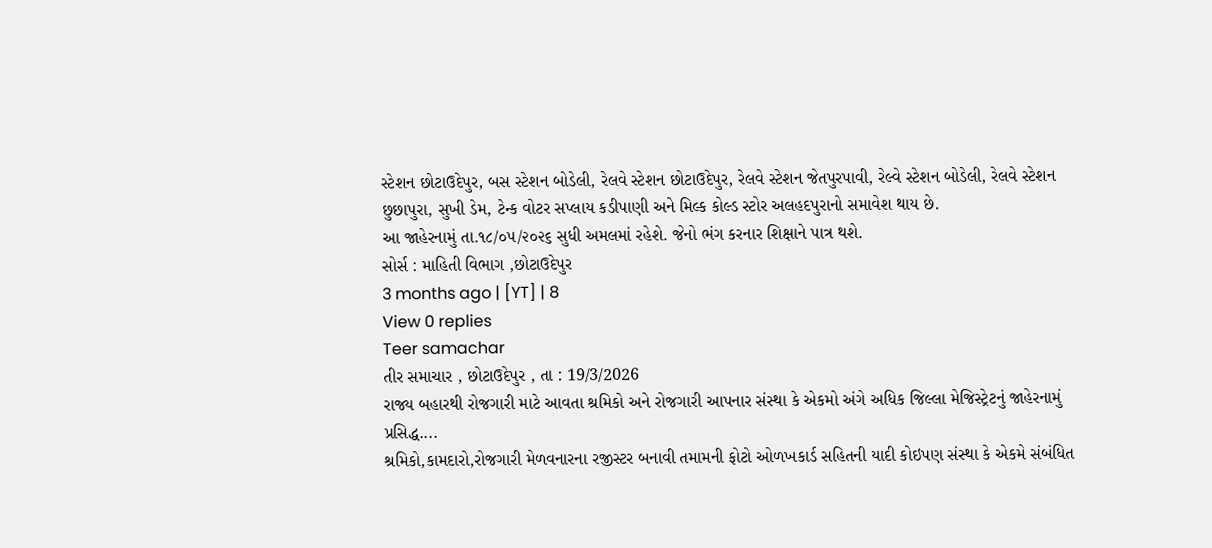સ્ટેશન છોટાઉદેપુર, બસ સ્ટેશન બોડેલી, રેલવે સ્ટેશન છોટાઉદેપુર, રેલવે સ્ટેશન જેતપુરપાવી, રેલ્વે સ્ટેશન બોડેલી, રેલવે સ્ટેશન છુછાપુરા, સુખી ડેમ, ટેન્ક વોટર સપ્લાય કડીપાણી અને મિલ્ક કોલ્ડ સ્ટોર અલહદપુરાનો સમાવેશ થાય છે.
આ જાહેરનામું તા.૧૮/૦૫/૨૦૨૬ સુધી અમલમાં રહેશે. જેનો ભંગ કરનાર શિક્ષાને પાત્ર થશે.
સોર્સ : માહિતી વિભાગ ,છોટાઉદેપુર
3 months ago | [YT] | 8
View 0 replies
Teer samachar
તીર સમાચાર , છોટાઉદેપુર , તા : 19/3/2026
રાજ્ય બહારથી રોજગારી માટે આવતા શ્રમિકો અને રોજગારી આપનાર સંસ્થા કે એકમો અંગે અધિક જિલ્લા મેજિસ્ટ્રેટનું જાહેરનામું પ્રસિદ્ધ....
શ્રમિકો,કામદારો,રોજગારી મેળવનારના રજીસ્ટર બનાવી તમામની ફોટો ઓળખકાર્ડ સહિતની યાદી કોઇપણ સંસ્થા કે એકમે સંબંધિત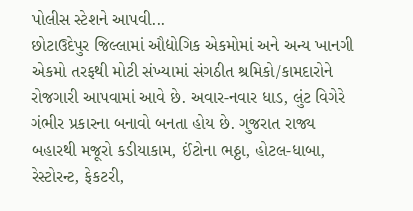પોલીસ સ્ટેશને આપવી...
છોટાઉદેપુર જિલ્લામાં ઔદ્યોગિક એકમોમાં અને અન્ય ખાનગી એકમો તરફથી મોટી સંખ્યામાં સંગઠીત શ્રમિકો/કામદારોને રોજગારી આપવામાં આવે છે. અવાર-નવાર ધાડ, લુંટ વિગેરે ગંભીર પ્રકારના બનાવો બનતા હોય છે. ગુજરાત રાજ્ય બહારથી મજૂરો કડીયાકામ, ઈંટોના ભઠ્ઠા, હોટલ-ધાબા, રેસ્ટોરન્ટ, ફેકટરી,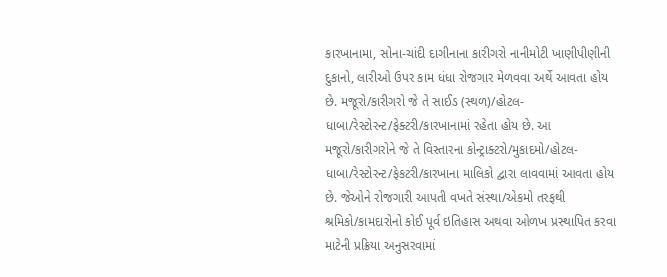કારખાનામા, સોના-ચાંદી દાગીનાના કારીગરો નાનીમોટી ખાણીપીણીની દુકાનો, લારીઓ ઉપર કામ ધંધા રોજગાર મેળવવા અર્થે આવતા હોય છે. મજૂરો/કારીગરો જે તે સાઈડ (સ્થળ)/હોટલ-ધાબા/રેસ્ટોરન્ટ/ફેક્ટરી/કારખાનામાં રહેતા હોય છે. આ મજૂરો/કારીગરોને જે તે વિસ્તારના કોન્ટ્રાક્ટરો/મુકાદમો/હોટલ-ધાબા/રેસ્ટોરન્ટ/ફેકટરી/કારખાના માલિકો દ્વારા લાવવામાં આવતા હોય છે. જેઓને રોજગારી આપતી વખતે સંસ્થા/એકમો તરફથી શ્રમિકો/કામદારોનો કોઈ પૂર્વ ઇતિહાસ અથવા ઓળખ પ્રસ્થાપિત કરવા માટેની પ્રક્રિયા અનુસરવામાં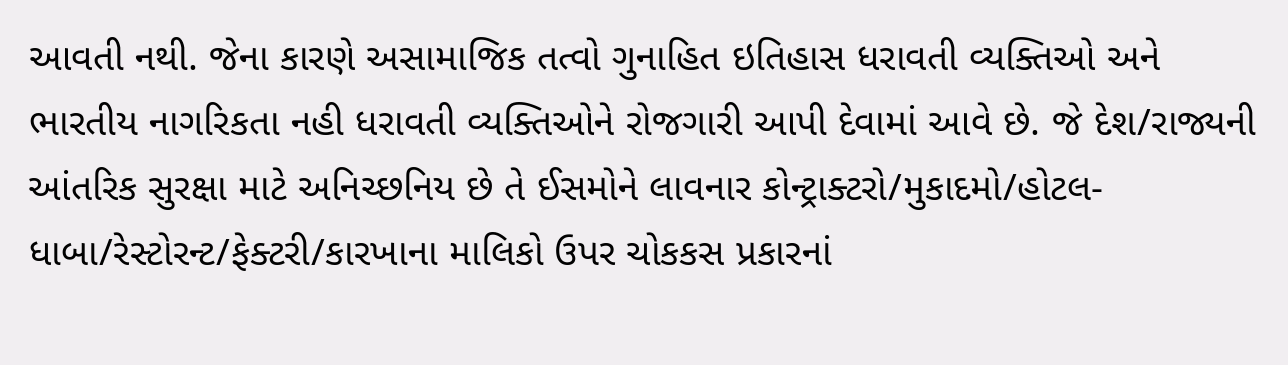આવતી નથી. જેના કારણે અસામાજિક તત્વો ગુનાહિત ઇતિહાસ ધરાવતી વ્યક્તિઓ અને ભારતીય નાગરિકતા નહી ધરાવતી વ્યક્તિઓને રોજગારી આપી દેવામાં આવે છે. જે દેશ/રાજ્યની આંતરિક સુરક્ષા માટે અનિચ્છનિય છે તે ઈસમોને લાવનાર કોન્ટ્રાક્ટરો/મુકાદમો/હોટલ-ધાબા/રેસ્ટોરન્ટ/ફેક્ટરી/કારખાના માલિકો ઉપર ચોકકસ પ્રકારનાં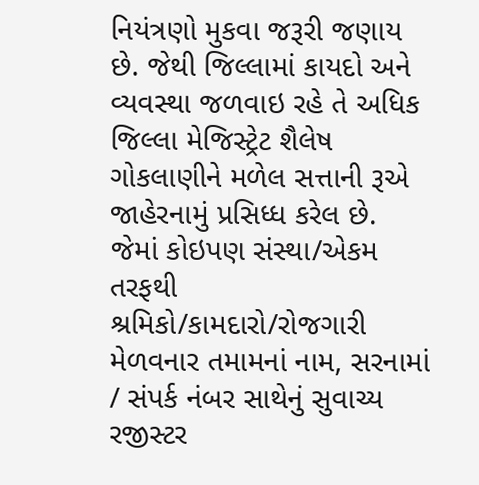નિયંત્રણો મુકવા જરૂરી જણાય છે. જેથી જિલ્લામાં કાયદો અને વ્યવસ્થા જળવાઇ રહે તે અધિક જિલ્લા મેજિસ્ટ્રેટ શૈલેષ ગોકલાણીને મળેલ સત્તાની રૂએ જાહેરનામું પ્રસિધ્ધ કરેલ છે.
જેમાં કોઇપણ સંસ્થા/એકમ તરફથી શ્રમિકો/કામદારો/રોજગારી મેળવનાર તમામનાં નામ, સરનામાં / સંપર્ક નંબર સાથેનું સુવાચ્ય રજીસ્ટર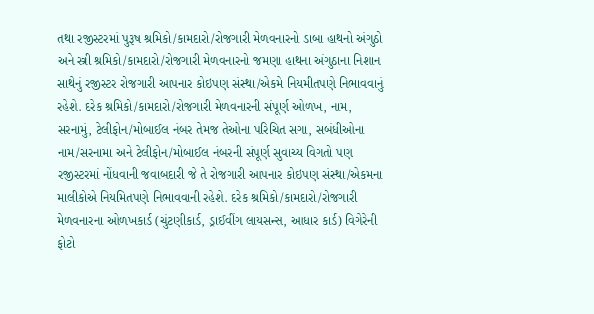તથા રજીસ્ટરમાં પુરૂષ શ્રમિકો/કામદારો/રોજગારી મેળવનારનો ડાબા હાથનો અંગુઠો અને સ્ત્રી શ્રમિકો/કામદારો/રોજગારી મેળવનારનો જમણા હાથના અંગુઠાના નિશાન સાથેનું રજીસ્ટર રોજગારી આપનાર કોઇપણ સંસ્થા/એકમે નિયમીતપણે નિભાવવાનું રહેશે. દરેક શ્રમિકો/કામદારો/રોજગારી મેળવનારની સંપૂર્ણ ઓળખ, નામ, સરનામું, ટેલીફોન/મોબાઈલ નંબર તેમજ તેઓના પરિચિત સગા, સબંધીઓના નામ/સરનામા અને ટેલીફોન/મોબાઈલ નંબરની સંપૂર્ણ સુવાચ્ય વિગતો પણ રજીસ્ટરમાં નોંધવાની જવાબદારી જે તે રોજગારી આપનાર કોઇપણ સંસ્થા/એકમના માલીકોએ નિયમિતપણે નિભાવવાની રહેશે. દરેક શ્રમિકો/કામદારો/રોજગારી મેળવનારના ઓળખકાર્ડ (ચુંટણીકાર્ડ, ડ્રાઈવીંગ લાયસન્સ, આધાર કાર્ડ) વિગેરેની ફોટો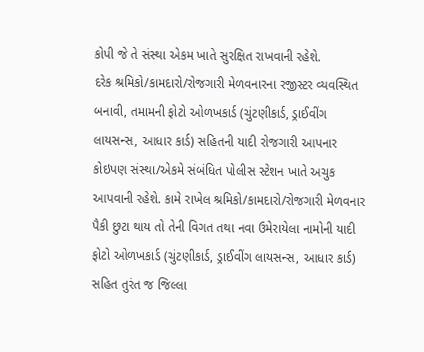કોપી જે તે સંસ્થા એકમ ખાતે સુરક્ષિત રાખવાની રહેશે.
દરેક શ્રમિકો/કામદારો/રોજગારી મેળવનારના રજીસ્ટર વ્યવસ્થિત બનાવી, તમામની ફોટો ઓળખકાર્ડ (ચુંટણીકાર્ડ, ડ્રાઈવીંગ લાયસન્સ, આધાર કાર્ડ) સહિતની યાદી રોજગારી આપનાર કોઇપણ સંસ્થા/એકમે સંબંધિત પોલીસ સ્ટેશન ખાતે અચુક આપવાની રહેશે. કામે રાખેલ શ્રમિકો/કામદારો/રોજગારી મેળવનાર પૈકી છુટા થાય તો તેની વિગત તથા નવા ઉમેરાયેલા નામોની યાદી ફોટો ઓળખકાર્ડ (ચુંટણીકાર્ડ, ડ્રાઈવીંગ લાયસન્સ, આધાર કાર્ડ) સહિત તુરંત જ જિલ્લા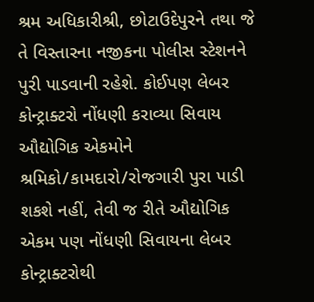શ્રમ અધિકારીશ્રી, છોટાઉદેપુરને તથા જે તે વિસ્તારના નજીકના પોલીસ સ્ટેશનને પુરી પાડવાની રહેશે. કોઈપણ લેબર કોન્ટ્રાક્ટરો નોંધણી કરાવ્યા સિવાય ઔદ્યોગિક એકમોને શ્રમિકો/કામદારો/રોજગારી પુરા પાડી શકશે નહીં, તેવી જ રીતે ઔદ્યોગિક એકમ પણ નોંધણી સિવાયના લેબર કોન્ટ્રાક્ટરોથી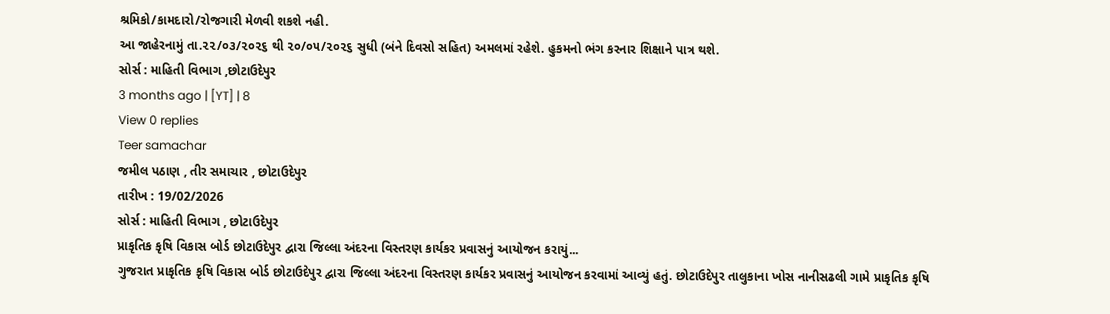શ્રમિકો/કામદારો/રોજગારી મેળવી શકશે નહી.
આ જાહેરનામું તા.૨૨/૦૩/૨૦૨૬ થી ૨૦/૦૫/૨૦૨૬ સુધી (બંને દિવસો સહિત) અમલમાં રહેશે. હુકમનો ભંગ કરનાર શિક્ષાને પાત્ર થશે.
સોર્સ : માહિતી વિભાગ ,છોટાઉદેપુર
3 months ago | [YT] | 8
View 0 replies
Teer samachar
જમીલ પઠાણ , તીર સમાચાર , છોટાઉદેપુર
તારીખ : 19/02/2026
સોર્સ : માહિતી વિભાગ , છોટાઉદેપુર
પ્રાકૃતિક કૃષિ વિકાસ બોર્ડ છોટાઉદેપુર દ્વારા જિલ્લા અંદરના વિસ્તરણ કાર્યકર પ્રવાસનું આયોજન કરાયું...
ગુજરાત પ્રાકૃતિક કૃષિ વિકાસ બોર્ડ છોટાઉદેપુર દ્વારા જિલ્લા અંદરના વિસ્તરણ કાર્યકર પ્રવાસનું આયોજન કરવામાં આવ્યું હતું. છોટાઉદેપુર તાલુકાના ખોસ નાનીસઢલી ગામે પ્રાકૃતિક કૃષિ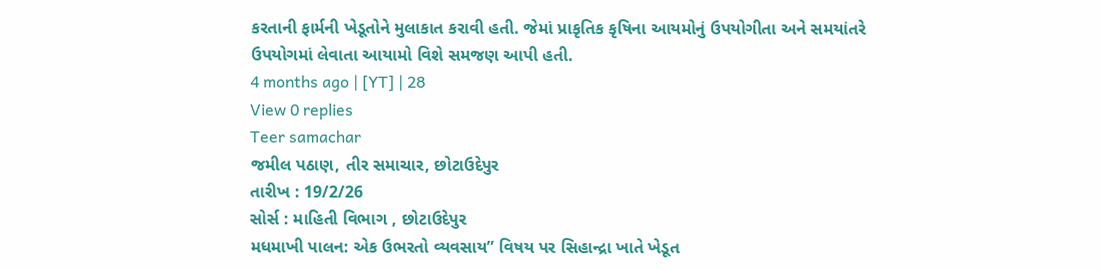કરતાની ફાર્મની ખેડૂતોને મુલાકાત કરાવી હતી. જેમાં પ્રાકૃતિક કૃષિના આયમોનું ઉપયોગીતા અને સમયાંતરે ઉપયોગમાં લેવાતા આયામો વિશે સમજણ આપી હતી.
4 months ago | [YT] | 28
View 0 replies
Teer samachar
જમીલ પઠાણ, તીર સમાચાર, છોટાઉદેપુર
તારીખ : 19/2/26
સોર્સ : માહિતી વિભાગ , છોટાઉદેપુર
મધમાખી પાલન: એક ઉભરતો વ્યવસાય” વિષય પર સિહાન્દ્રા ખાતે ખેડૂત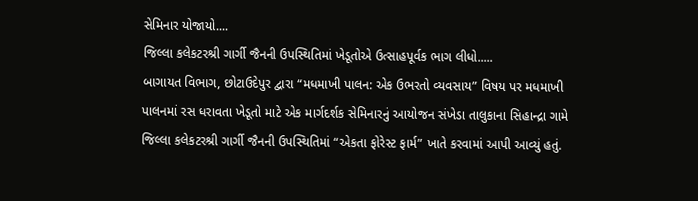સેમિનાર યોજાયો....
જિલ્લા કલેકટરશ્રી ગાર્ગી જૈનની ઉપસ્થિતિમાં ખેડૂતોએ ઉત્સાહપૂર્વક ભાગ લીધો.....
બાગાયત વિભાગ, છોટાઉદેપુર દ્વારા “મધમાખી પાલન: એક ઉભરતો વ્યવસાય” વિષય પર મધમાખી પાલનમાં રસ ધરાવતા ખેડૂતો માટે એક માર્ગદર્શક સેમિનારનું આયોજન સંખેડા તાલુકાના સિહાન્દ્રા ગામે જિલ્લા કલેકટરશ્રી ગાર્ગી જૈનની ઉપસ્થિતિમાં “એકતા ફોરેસ્ટ ફાર્મ” ખાતે કરવામાં આપી આવ્યું હતું.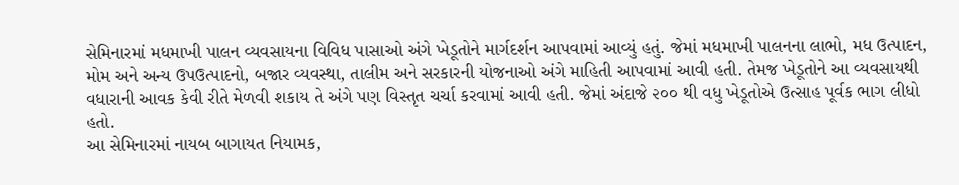સેમિનારમાં મધમાખી પાલન વ્યવસાયના વિવિધ પાસાઓ અંગે ખેડૂતોને માર્ગદર્શન આપવામાં આવ્યું હતું. જેમાં મધમાખી પાલનના લાભો, મધ ઉત્પાદન, મોમ અને અન્ય ઉપઉત્પાદનો, બજાર વ્યવસ્થા, તાલીમ અને સરકારની યોજનાઓ અંગે માહિતી આપવામાં આવી હતી. તેમજ ખેડૂતોને આ વ્યવસાયથી વધારાની આવક કેવી રીતે મેળવી શકાય તે અંગે પણ વિસ્તૃત ચર્ચા કરવામાં આવી હતી. જેમાં અંદાજે ૨૦૦ થી વધુ ખેડૂતોએ ઉત્સાહ પૂર્વક ભાગ લીધો હતો.
આ સેમિનારમાં નાયબ બાગાયત નિયામક,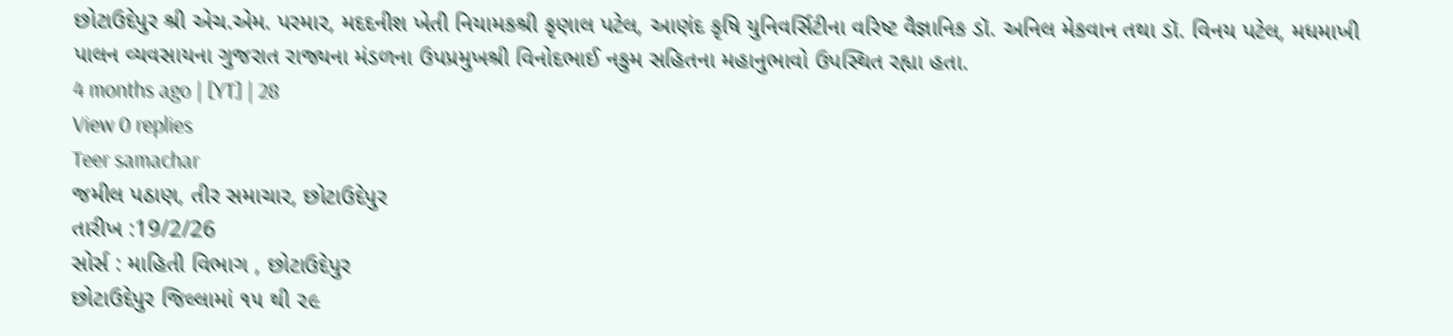છોટાઉદેપુર શ્રી એચ.એમ. પરમાર, મદદનીશ ખેતી નિયામકશ્રી કૃણાલ પટેલ, આણંદ કૃષિ યુનિવર્સિટીના વરિષ્ટ વૈજ્ઞાનિક ડૉ. અનિલ મેકવાન તથા ડૉ. વિનય પટેલ, મધમાખી પાલન વ્યવસાયના ગુજરાત રાજ્યના મંડળના ઉપપ્રમુખશ્રી વિનોદભાઈ નકુમ સહિતના મહાનુભાવો ઉપસ્થિત રહ્યા હતા.
4 months ago | [YT] | 28
View 0 replies
Teer samachar
જમીલ પઠાણ, તીર સમાચાર, છોટાઉદેપુર
તારીખ :19/2/26
સોર્સ : માહિતી વિભાગ , છોટાઉદેપુર
છોટાઉદેપુર જિલ્લામાં ૧૫ થી ૨૯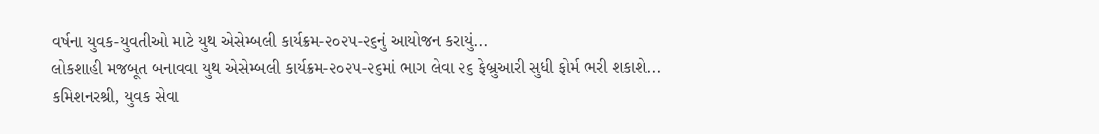વર્ષના યુવક-યુવતીઓ માટે યુથ એસેમ્બલી કાર્યક્રમ-૨૦૨૫-૨૬નું આયોજન કરાયું...
લોકશાહી મજબૂત બનાવવા યુથ એસેમ્બલી કાર્યક્રમ-૨૦૨૫-૨૬માં ભાગ લેવા ૨૬ ફેબ્રુઆરી સુધી ફોર્મ ભરી શકાશે...
કમિશનરશ્રી, યુવક સેવા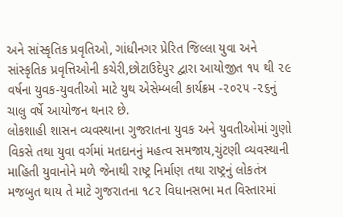અને સાંસ્કૃતિક પ્રવૃતિઓ, ગાંધીનગર પ્રેરિત જિલ્લા યુવા અને સાંસ્કૃતિક પ્રવૃત્તિઓની કચેરી,છોટાઉદેપુર દ્વારા આયોજીત ૧૫ થી ૨૯ વર્ષના યુવક-યુવતીઓ માટે યુથ એસેમ્બલી કાર્યક્રમ -૨૦૨૫ -૨૬નું ચાલુ વર્ષે આયોજન થનાર છે.
લોકશાહી શાસન વ્યવસ્થાના ગુજરાતના યુવક અને યુવતીઓમાં ગુણો વિકસે તથા યુવા વર્ગમાં મતદાનનું મહત્વ સમજાય,ચુંટણી વ્યવસ્થાની માહિતી યુવાનોને મળે જેનાથી રાષ્ટ્ર નિર્માણ તથા રાષ્ટ્રનું લોકતંત્ર મજબુત થાય તે માટે ગુજરાતના ૧૮૨ વિધાનસભા મત વિસ્તારમાં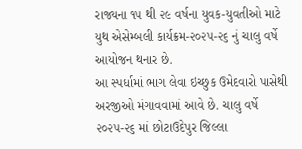રાજ્યના ૧૫ થી ૨૯ વર્ષના યુવક-યુવતીઓ માટે યુથ એસેમ્બલી કાર્યક્રમ-૨૦૨૫-૨૬ નું ચાલુ વર્ષે આયોજન થનાર છે.
આ સ્પર્ધામાં ભાગ લેવા ઇચ્છુક ઉમેદવારો પાસેથી અરજીઓ મંગાવવામાં આવે છે. ચાલુ વર્ષે ૨૦૨૫-૨૬ માં છોટાઉદેપુર જિલ્લા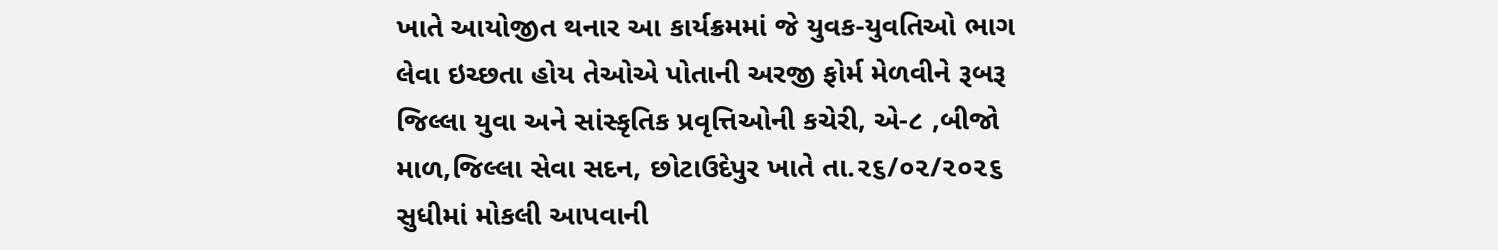ખાતે આયોજીત થનાર આ કાર્યક્રમમાં જે યુવક-યુવતિઓ ભાગ લેવા ઇચ્છતા હોય તેઓએ પોતાની અરજી ફોર્મ મેળવીને રૂબરૂ જિલ્લા યુવા અને સાંસ્કૃતિક પ્રવૃત્તિઓની કચેરી, એ-૮ ,બીજો માળ,જિલ્લા સેવા સદન, છોટાઉદેપુર ખાતે તા.૨૬/૦૨/૨૦૨૬ સુધીમાં મોકલી આપવાની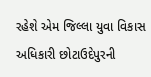રહેશે એમ જિલ્લા યુવા વિકાસ અધિકારી છોટાઉદેપુરની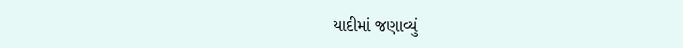યાદીમાં જણાવ્યું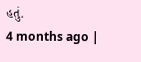હતું.
4 months ago |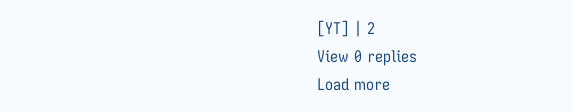[YT] | 2
View 0 replies
Load more